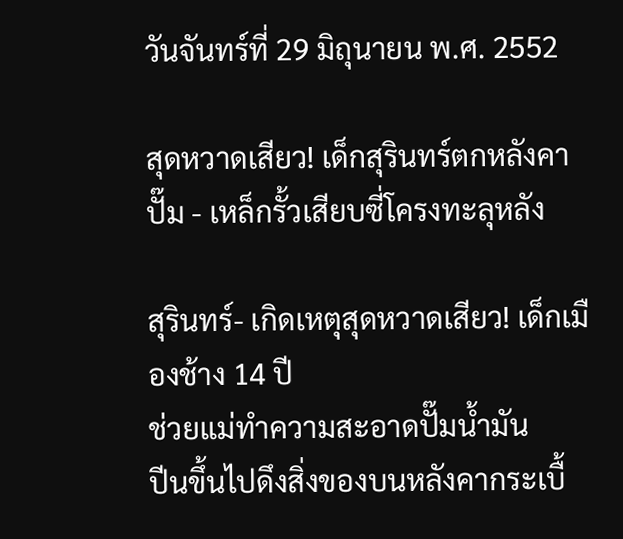วันจันทร์ที่ 29 มิถุนายน พ.ศ. 2552

สุดหวาดเสียว! เด็กสุรินทร์ตกหลังคาปั๊ม - เหล็กรั้วเสียบซี่โครงทะลุหลัง

สุรินทร์- เกิดเหตุสุดหวาดเสียว! เด็กเมืองช้าง 14 ปี
ช่วยแม่ทำความสะอาดปั๊มน้ำมัน
ปีนขึ้นไปดึงสิ่งของบนหลังคากระเบื้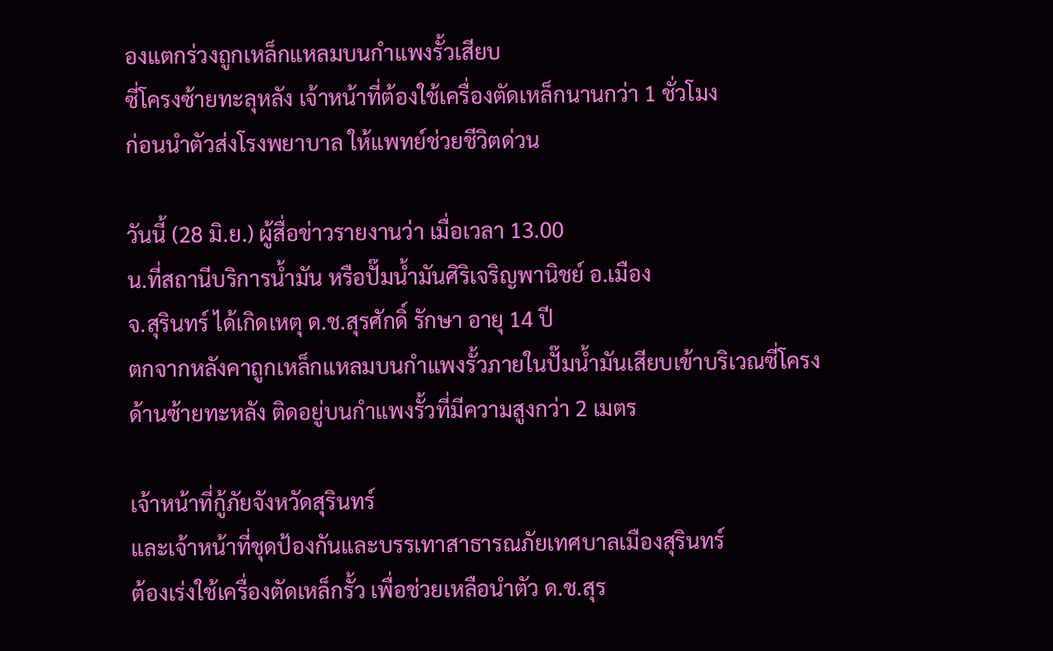องแตกร่วงถูกเหล็กแหลมบนกำแพงรั้วเสียบ
ซี่โครงซ้ายทะลุหลัง เจ้าหน้าที่ต้องใช้เครื่องตัดเหล็กนานกว่า 1 ชั่วโมง
ก่อนนำตัวส่งโรงพยาบาล ให้แพทย์ช่วยชีวิตด่วน

วันนี้ (28 มิ.ย.) ผู้สื่อข่าวรายงานว่า เมื่อเวลา 13.00
น.ที่สถานีบริการน้ำมัน หรือปั๊มน้ำมันศิริเจริญพานิชย์ อ.เมือง
จ.สุรินทร์ ได้เกิดเหตุ ด.ช.สุรศักดิ์ รักษา อายุ 14 ปี
ตกจากหลังคาถูกเหล็กแหลมบนกำแพงรั้วภายในปั๊มน้ำมันเสียบเข้าบริเวณซี่โครง
ด้านซ้ายทะหลัง ติดอยู่บนกำแพงรั้วที่มีความสูงกว่า 2 เมตร

เจ้าหน้าที่กู้ภัยจังหวัดสุรินทร์
และเจ้าหน้าที่ชุดป้องกันและบรรเทาสาธารณภัยเทศบาลเมืองสุรินทร์
ต้องเร่งใช้เครื่องตัดเหล็กรั้ว เพื่อช่วยเหลือนำตัว ด.ช.สุร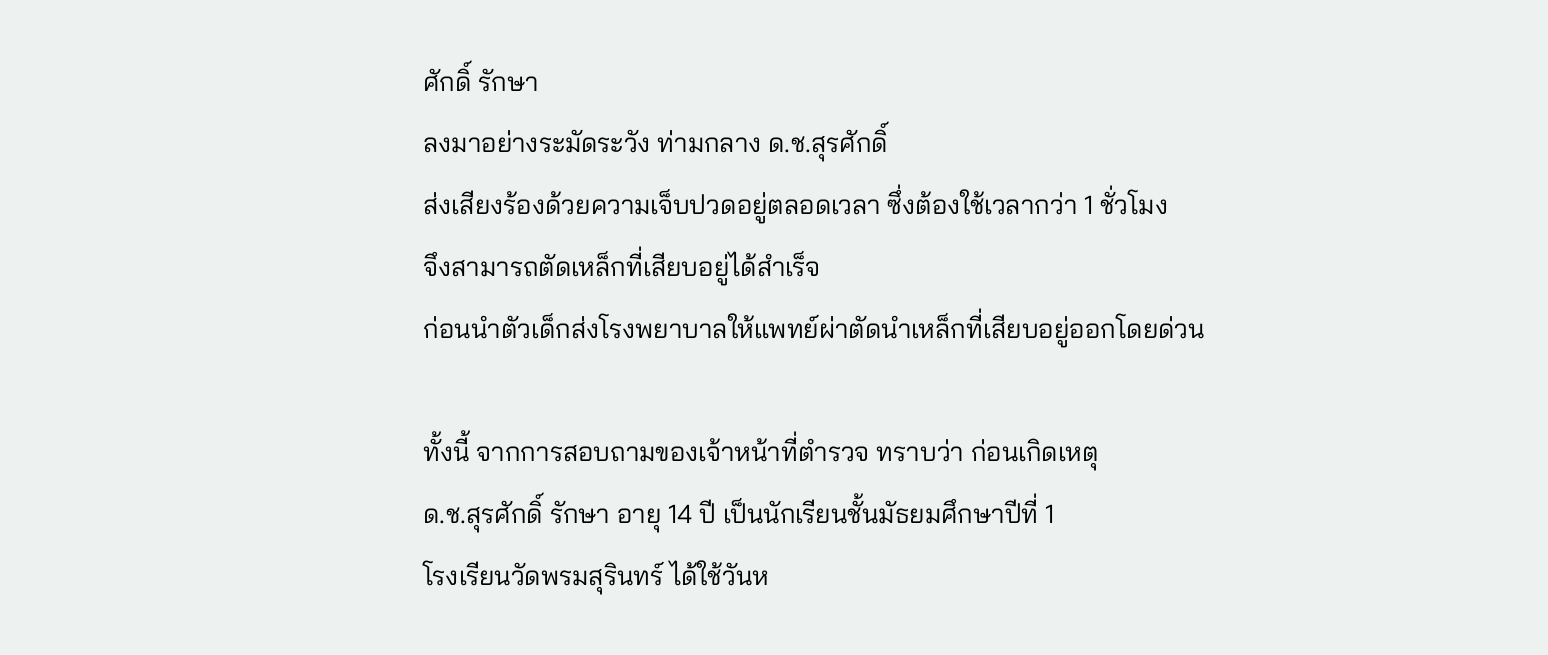ศักดิ์ รักษา
ลงมาอย่างระมัดระวัง ท่ามกลาง ด.ช.สุรศักดิ์
ส่งเสียงร้องด้วยความเจ็บปวดอยู่ตลอดเวลา ซึ่งต้องใช้เวลากว่า 1 ชั่วโมง
จึงสามารถตัดเหล็กที่เสียบอยู่ได้สำเร็จ
ก่อนนำตัวเด็กส่งโรงพยาบาลให้แพทย์ผ่าตัดนำเหล็กที่เสียบอยู่ออกโดยด่วน

ทั้งนี้ จากการสอบถามของเจ้าหน้าที่ตำรวจ ทราบว่า ก่อนเกิดเหตุ
ด.ช.สุรศักดิ์ รักษา อายุ 14 ปี เป็นนักเรียนชั้นมัธยมศึกษาปีที่ 1
โรงเรียนวัดพรมสุรินทร์ ได้ใช้วันห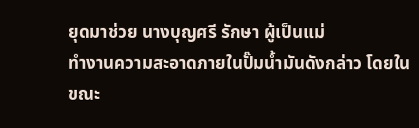ยุดมาช่วย นางบุญศรี รักษา ผู้เป็นแม่
ทำงานความสะอาดภายในปั๊มน้ำมันดังกล่าว โดยในขณะ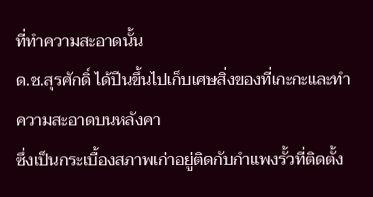ที่ทำความสะอาดนั้น
ด.ช.สุรศักดิ์ ได้ปีนขึ้นไปเก็บเศษสิ่งของที่เกะกะและทำความสะอาดบนหลังคา
ซึ่งเป็นกระเบื้องสภาพเก่าอยู่ติดกับกำแพงรั้วที่ติดตั้ง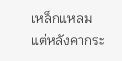เหล็กแหลม
แต่หลังคากระ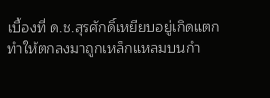เบื้องที่ ด.ช.สุรศักดิ์เหยียบอยู่เกิดแตก
ทำให้ตกลงมาถูกเหล็กแหลมบนกำ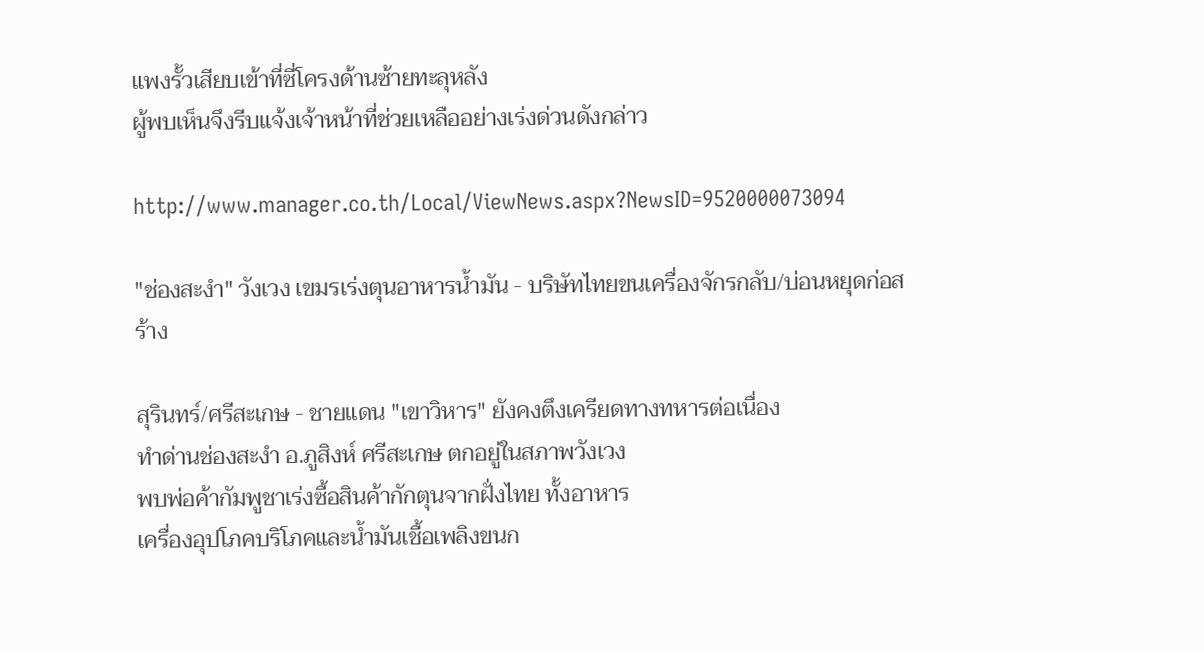แพงรั้วเสียบเข้าที่ซี่โครงด้านซ้ายทะลุหลัง
ผู้พบเห็นจึงรีบแจ้งเจ้าหน้าที่ช่วยเหลืออย่างเร่งด่วนดังกล่าว

http://www.manager.co.th/Local/ViewNews.aspx?NewsID=9520000073094

"ช่องสะงำ" วังเวง เขมรเร่งตุนอาหารน้ำมัน - บริษัทไทยขนเครื่องจักรกลับ/บ่อนหยุดก่อสร้าง

สุรินทร์/ศรีสะเกษ - ชายแดน "เขาวิหาร" ยังคงตึงเครียดทางทหารต่อเนื่อง
ทำด่านช่องสะงำ อ.ภูสิงห์ ศรีสะเกษ ตกอยู่ในสภาพวังเวง
พบพ่อค้ากัมพูชาเร่งซื้อสินค้ากักตุนจากฝั่งไทย ทั้งอาหาร
เครื่องอุปโภคบริโภคและน้ำมันเชื้อเพลิงขนก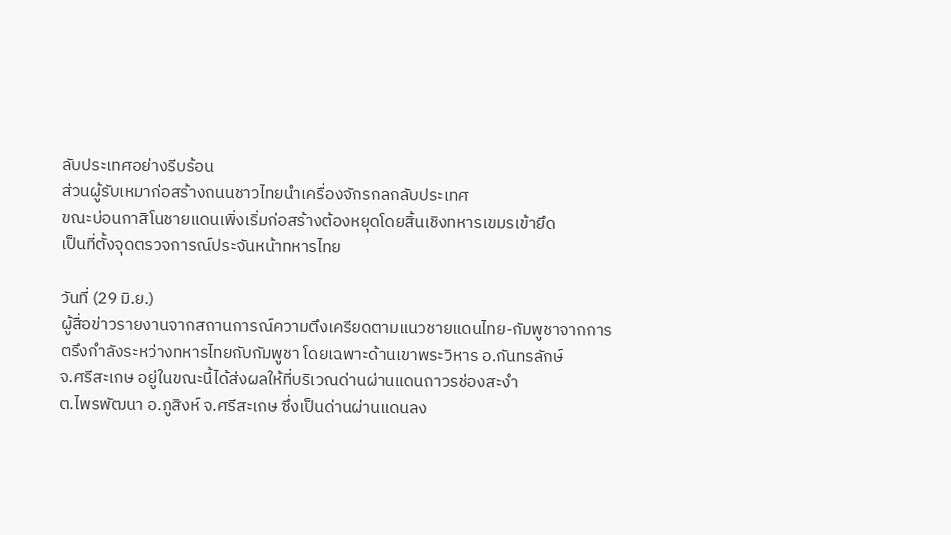ลับประเทศอย่างรีบร้อน
ส่วนผู้รับเหมาก่อสร้างถนนชาวไทยนำเครื่องจักรกลกลับประเทศ
ขณะบ่อนกาสิโนชายแดนเพิ่งเริ่มก่อสร้างต้องหยุดโดยสิ้นเชิงทหารเขมรเข้ายึด
เป็นที่ตั้งจุดตรวจการณ์ประจันหน้าทหารไทย

วันที่ (29 มิ.ย.)
ผู้สื่อข่าวรายงานจากสถานการณ์ความตึงเครียดตามแนวชายแดนไทย-กัมพูชาจากการ
ตรึงกำลังระหว่างทหารไทยกับกัมพูชา โดยเฉพาะด้านเขาพระวิหาร อ.กันทรลักษ์
จ.ศรีสะเกษ อยู่ในขณะนี้ได้ส่งผลให้ที่บริเวณด่านผ่านแดนถาวรช่องสะงำ
ต.ไพรพัฒนา อ.ภูสิงห์ จ.ศรีสะเกษ ซึ่งเป็นด่านผ่านแดนลง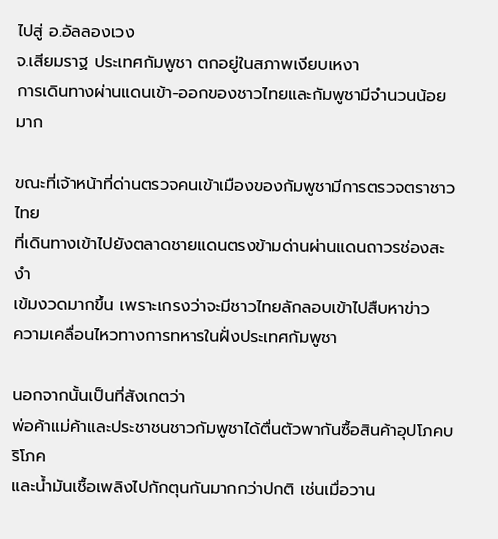ไปสู่ อ.อัลลองเวง
จ.เสียมราฐ ประเทศกัมพูชา ตกอยู่ในสภาพเงียบเหงา
การเดินทางผ่านแดนเข้า-ออกของชาวไทยและกัมพูชามีจำนวนน้อยมาก

ขณะที่เจ้าหน้าที่ด่านตรวจคนเข้าเมืองของกัมพูชามีการตรวจตราชาวไทย
ที่เดินทางเข้าไปยังตลาดชายแดนตรงข้ามด่านผ่านแดนถาวรช่องสะงำ
เข้มงวดมากขึ้น เพราะเกรงว่าจะมีชาวไทยลักลอบเข้าไปสืบหาข่าว
ความเคลื่อนไหวทางการทหารในฝั่งประเทศกัมพูชา

นอกจากนั้นเป็นที่สังเกตว่า
พ่อค้าแม่ค้าและประชาชนชาวกัมพูชาได้ตื่นตัวพากันซื้อสินค้าอุปโภคบริโภค
และน้ำมันเชื้อเพลิงไปกักตุนกันมากกว่าปกติ เช่นเมื่อวาน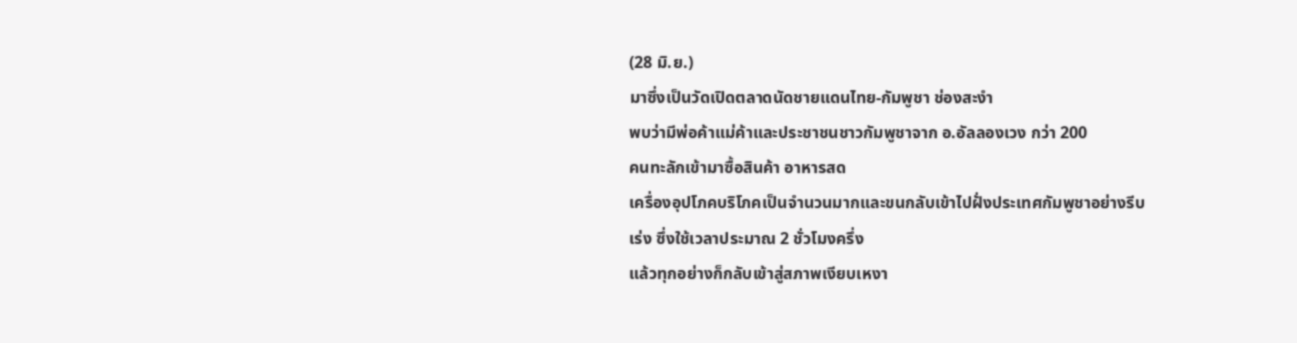(28 มิ.ย.)
มาซึ่งเป็นวัดเปิดตลาดนัดชายแดนไทย-กัมพูชา ช่องสะงำ
พบว่ามีพ่อค้าแม่ค้าและประชาชนชาวกัมพูชาจาก อ.อัลลองเวง กว่า 200
คนทะลักเข้ามาซื้อสินค้า อาหารสด
เครื่องอุปโภคบริโภคเป็นจำนวนมากและขนกลับเข้าไปฝั่งประเทศกัมพูชาอย่างรีบ
เร่ง ซึ่งใช้เวลาประมาณ 2 ชั่วโมงครึ่ง
แล้วทุกอย่างก็กลับเข้าสู่สภาพเงียบเหงา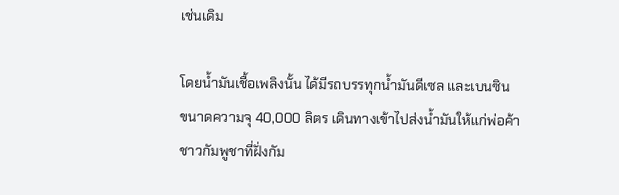เช่นเดิม

โดยน้ำมันเชื้อเพลิงนั้น ได้มีรถบรรทุกน้ำมันดีเซล และเบนซิน
ขนาดความจุ 40,000 ลิตร เดินทางเข้าไปส่งน้ำมันให้แก่พ่อค้า
ชาวกัมพูชาที่ฝั่งกัม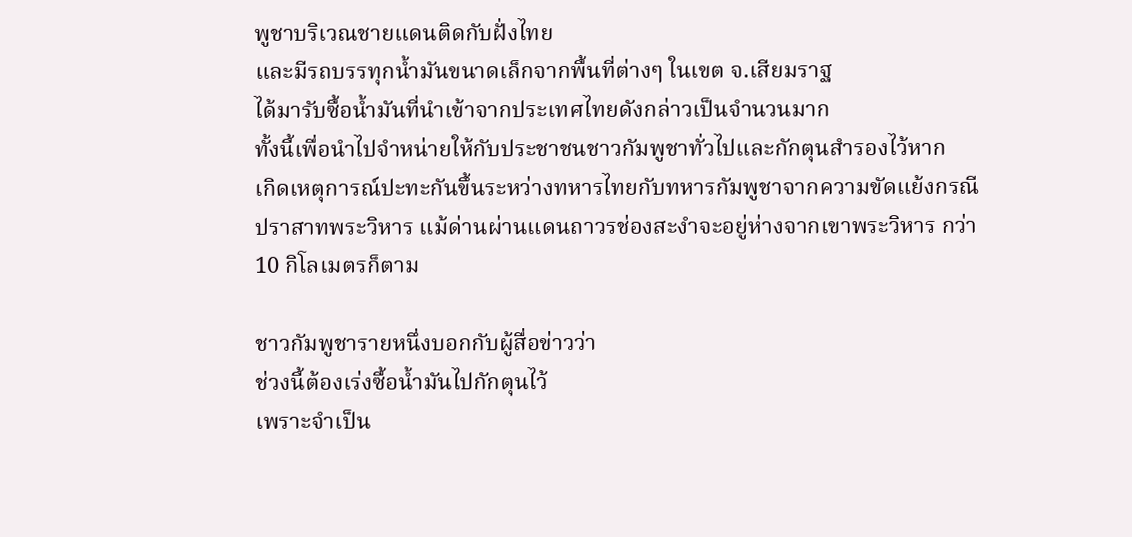พูชาบริเวณชายแดนติดกับฝั่งไทย
และมีรถบรรทุกน้ำมันขนาดเล็กจากพื้นที่ต่างๆ ในเขต จ.เสียมราฐ
ได้มารับซื้อน้ำมันที่นำเข้าจากประเทศไทยดังกล่าวเป็นจำนวนมาก
ทั้งนี้เพื่อนำไปจำหน่ายให้กับประชาชนชาวกัมพูชาทั่วไปและกักตุนสำรองไว้หาก
เกิดเหตุการณ์ปะทะกันขึ้นระหว่างทหารไทยกับทหารกัมพูชาจากความขัดแย้งกรณี
ปราสาทพระวิหาร แม้ด่านผ่านแดนถาวรช่องสะงำจะอยู่ห่างจากเขาพระวิหาร กว่า
10 กิโลเมตรก็ตาม

ชาวกัมพูชารายหนึ่งบอกกับผู้สื่อข่าวว่า
ช่วงนี้ต้องเร่งซื้อน้ำมันไปกักตุนไว้
เพราะจำเป็น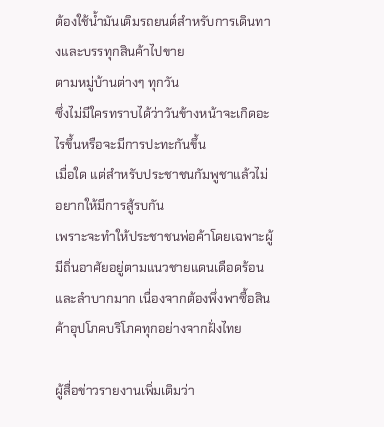ต้องใช้น้ำมันเติมรถยนต์สำหรับการเดินทางและบรรทุกสินค้าไปขาย
ตามหมู่บ้านต่างๆ ทุกวัน
ซึ่งไม่มีใครทราบได้ว่าวันข้างหน้าจะเกิดอะไรขึ้นหรือจะมีการปะทะกันขึ้น
เมื่อใด แต่สำหรับประชาชนกัมพูชาแล้วไม่อยากให้มีการสู้รบกัน
เพราะจะทำให้ประชาชนพ่อค้าโดยเฉพาะผู้มีถิ่นอาศัยอยู่ตามแนวชายแดนเดือดร้อน
และลำบากมาก เนื่องจากต้องพึ่งพาซื้อสินค้าอุปโภคบริโภคทุกอย่างจากฝั่งไทย

ผู้สื่อข่าวรายงานเพิ่มเติมว่า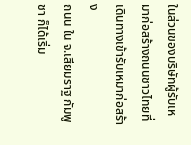ในส่วนของบริษัทผู้รับเหมาก่อสร้างถนนชาวไทยที่เดินทางเข้ารับเหมาก่อสร้าง
ถนน ใน จ.เสียมราฐ กัมพูชา ก็ได้เริ่ม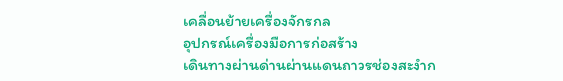เคลื่อนย้ายเครื่องจักรกล
อุปกรณ์เครื่องมือการก่อสร้าง
เดินทางผ่านด่านผ่านแดนถาวรช่องสะงำก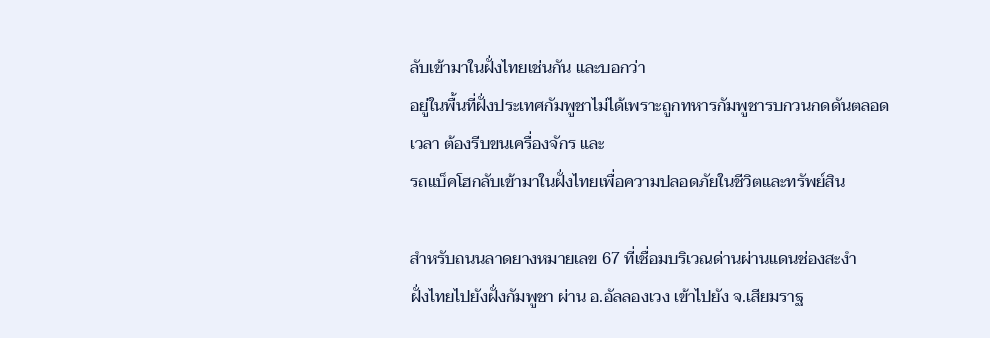ลับเข้ามาในฝั่งไทยเช่นกัน และบอกว่า
อยู่ในพื้นที่ฝั่งประเทศกัมพูชาไม่ได้เพราะถูกทหารกัมพูชารบกวนกดดันตลอด
เวลา ต้องรีบขนเครื่องจักร และ
รถแบ็คโฮกลับเข้ามาในฝั่งไทยเพื่อความปลอดภัยในชีวิตและทรัพย์สิน

สำหรับถนนลาดยางหมายเลข 67 ที่เชื่อมบริเวณด่านผ่านแดนช่องสะงำ
ฝั่งไทยไปยังฝั่งกัมพูชา ผ่าน อ.อัลลองเวง เข้าไปยัง จ.เสียมราฐ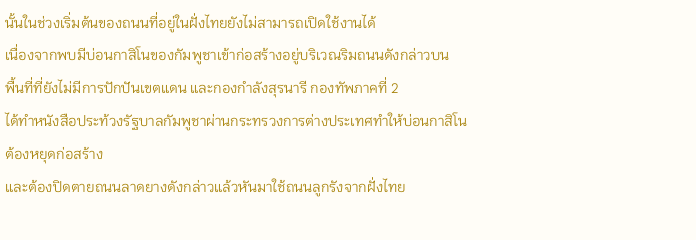นั้นในช่วงเริ่มต้นของถนนที่อยู่ในฝั่งไทยยังไม่สามารถเปิดใช้งานได้
เนื่องจากพบมีบ่อนกาสิโนของกัมพูชาเข้าก่อสร้างอยู่บริเวณริมถนนดังกล่าวบน
พื้นที่ที่ยังไม่มีการปักปันเขตแดน และกองกำลังสุรนารี กองทัพภาคที่ 2
ได้ทำหนังสือประท้วงรัฐบาลกัมพูชาผ่านกระทรวงการต่างประเทศทำให้บ่อนกาสิโน
ต้องหยุดก่อสร้าง
และต้องปิดตายถนนลาดยางดังกล่าวแล้วหันมาใช้ถนนลูกรังจากฝั่งไทย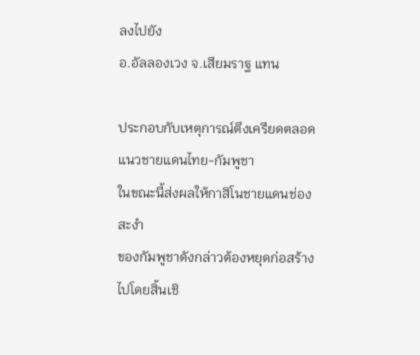ลงไปยัง
อ.อัลลองเวง จ.เสียมราฐ แทน

ประกอบกับเหตุการณ์ตึงเครียดตลอดแนวชายแดนไทย-กัมพูชา
ในขณะนี้ส่งผลให้กาสิโนชายแดนช่องสะงำ
ของกัมพูชาดังกล่าวต้องหยุดก่อสร้างไปโดยสิ้นเชิ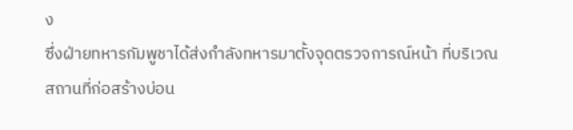ง
ซึ่งฝ่ายทหารกัมพูชาได้ส่งกำลังทหารมาตั้งจุดตรวจการณ์หน้า ที่บริเวณ
สถานที่ก่อสร้างบ่อน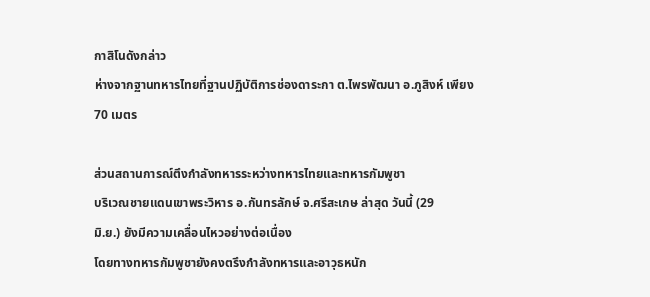กาสิโนดังกล่าว
ห่างจากฐานทหารไทยที่ฐานปฏิบัติการช่องดาระกา ต.ไพรพัฒนา อ.ภูสิงห์ เพียง
70 เมตร

ส่วนสถานการณ์ตึงกำลังทหารระหว่างทหารไทยและทหารกัมพูชา
บริเวณชายแดนเขาพระวิหาร อ.กันทรลักษ์ จ.ศรีสะเกษ ล่าสุด วันนี้ (29
มิ.ย.) ยังมีความเคลื่อนไหวอย่างต่อเนื่อง
โดยทางทหารกัมพูชายังคงตรึงกำลังทหารและอาวุธหนัก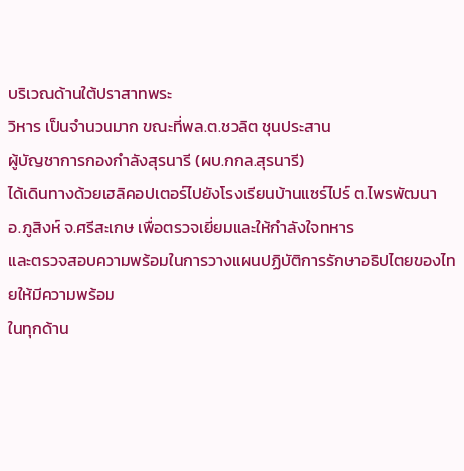บริเวณด้านใต้ปราสาทพระ
วิหาร เป็นจำนวนมาก ขณะที่พล.ต.ชวลิต ชุนประสาน
ผู้บัญชาการกองกำลังสุรนารี (ผบ.กกล.สุรนารี)
ได้เดินทางด้วยเฮลิคอปเตอร์ไปยังโรงเรียนบ้านแซร์ไปร์ ต.ไพรพัฒนา
อ.ภูสิงห์ จ.ศรีสะเกษ เพื่อตรวจเยี่ยมและให้กำลังใจทหาร
และตรวจสอบความพร้อมในการวางแผนปฏิบัติการรักษาอธิปไตยของไทยให้มีความพร้อม
ในทุกด้าน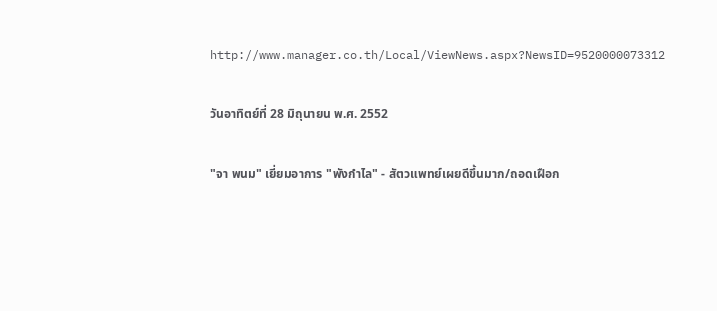http://www.manager.co.th/Local/ViewNews.aspx?NewsID=9520000073312

วันอาทิตย์ที่ 28 มิถุนายน พ.ศ. 2552

"จา พนม" เยี่ยมอาการ "พังกำไล" - สัตวแพทย์เผยดีขึ้นมาก/ถอดเฝือก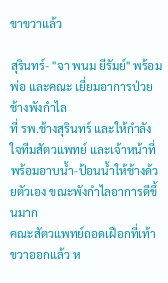ขาขวาแล้ว

สุรินทร์- "จา พนม ยีรัมย์" พร้อมพ่อ และคณะ เยี่ยมอาการป่วยช้างพังกำไล
ที่ รพ.ช้างสุรินทร์ และให้กำลังใจทีมสัตวแพทย์ และเจ้าหน้าที่
พร้อมอาบน้ำ-ป้อนน้ำให้ช้างด้วยตัวเอง ขณะพังกำไลอาการดีขึ้นมาก
คณะสัตวแพทย์ถอดเฝือกที่เท้าขวาออกแล้ว ห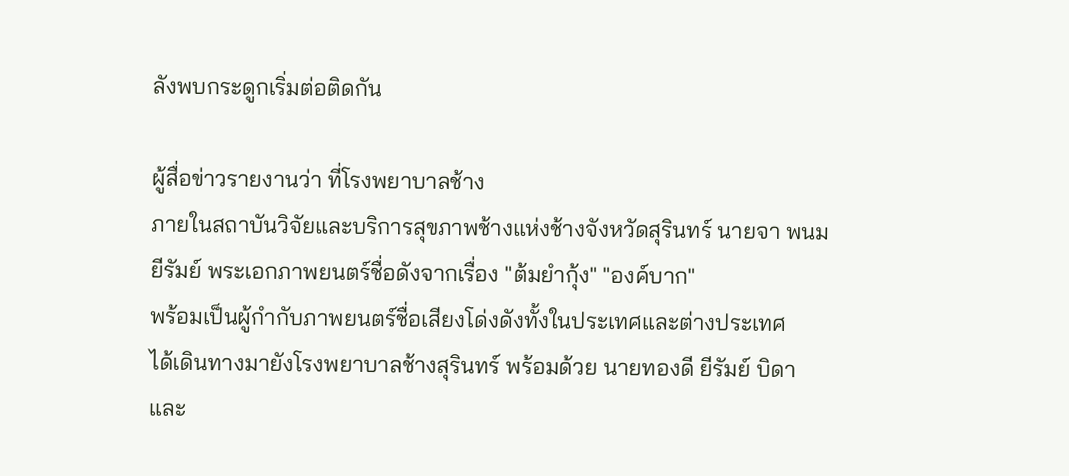ลังพบกระดูกเริ่มต่อติดกัน

ผู้สื่อข่าวรายงานว่า ที่โรงพยาบาลช้าง
ภายในสถาบันวิจัยและบริการสุขภาพช้างแห่งช้างจังหวัดสุรินทร์ นายจา พนม
ยีรัมย์ พระเอกภาพยนตร์ชื่อดังจากเรื่อง "ต้มยำกุ้ง" "องค์บาก"
พร้อมเป็นผู้กำกับภาพยนตร์ชื่อเสียงโด่งดังทั้งในประเทศและต่างประเทศ
ได้เดินทางมายังโรงพยาบาลช้างสุรินทร์ พร้อมด้วย นายทองดี ยีรัมย์ บิดา
และ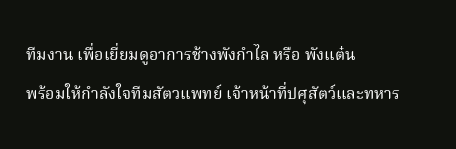ทีมงาน เพื่อเยี่ยมดูอาการช้างพังกำไล หรือ พังแต๋น
พร้อมให้กำลังใจทีมสัตวแพทย์ เจ้าหน้าที่ปศุสัตว์และทหาร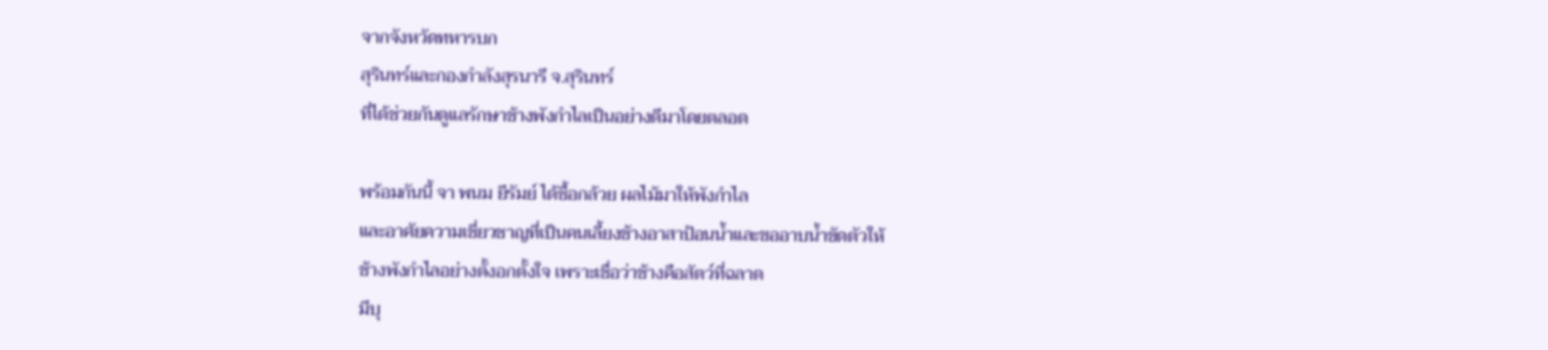จากจังหวัดทหารบก
สุรินทร์และกองกำลังสุรนารี จ.สุรินทร์
ที่ได้ช่วยกันดูแลรักษาช้างพังกำไลเป็นอย่างดีมาโดยตลอด

พร้อมกันนี้ จา พนม ยีรัมย์ ได้ซื้อกล้วย ผลไม้มาให้พังกำไล
และอาศัยความเชี่ยวชาญที่เป็นคนเลี้ยงช้างอาสาป้อนน้ำและขออาบน้ำขัดตัวให้
ช้างพังกำไลอย่างตั้งอกตั้งใจ เพราะเชื่อว่าช้างคือสัตว์ที่ฉลาด
มีบุ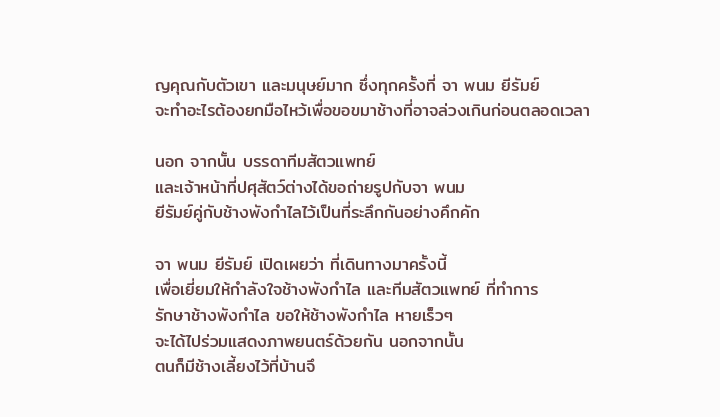ญคุณกับตัวเขา และมนุษย์มาก ซึ่งทุกครั้งที่ จา พนม ยีรัมย์
จะทำอะไรต้องยกมือไหว้เพื่อขอขมาช้างที่อาจล่วงเกินก่อนตลอดเวลา

นอก จากนั้น บรรดาทีมสัตวแพทย์
และเจ้าหน้าที่ปศุสัตว์ต่างได้ขอถ่ายรูปกับจา พนม
ยีรัมย์คู่กับช้างพังกำไลไว้เป็นที่ระลึกกันอย่างคึกคัก

จา พนม ยีรัมย์ เปิดเผยว่า ที่เดินทางมาครั้งนี้
เพื่อเยี่ยมให้กำลังใจช้างพังกำไล และทีมสัตวแพทย์ ที่ทำการ
รักษาช้างพังกำไล ขอให้ช้างพังกำไล หายเร็วๆ
จะได้ไปร่วมแสดงภาพยนตร์ด้วยกัน นอกจากนั้น
ตนก็มีช้างเลี้ยงไว้ที่บ้านจึ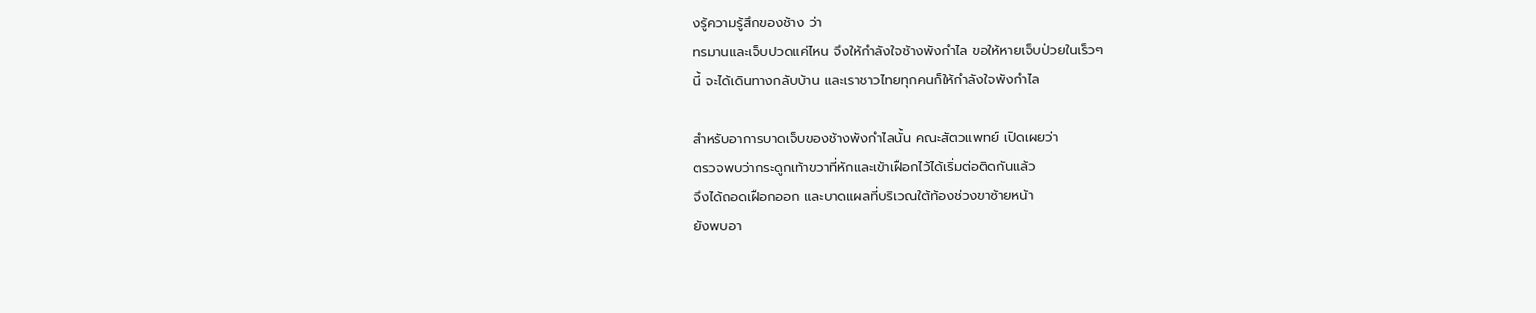งรู้ความรู้สึกของช้าง ว่า
ทรมานและเจ็บปวดแค่ไหน จึงให้กำลังใจช้างพังกำไล ขอให้หายเจ็บป่วยในเร็วๆ
นี้ จะได้เดินทางกลับบ้าน และเราชาวไทยทุกคนก็ให้กำลังใจพังกำไล

สำหรับอาการบาดเจ็บของช้างพังกำไลนั้น คณะสัตวแพทย์ เปิดเผยว่า
ตรวจพบว่ากระดูกเท้าขวาที่หักและเข้าเฝือกไว้ได้เริ่มต่อติดกันแล้ว
จึงได้ถอดเฝือกออก และบาดแผลที่บริเวณใต้ท้องช่วงขาซ้ายหน้า
ยังพบอา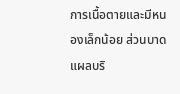การเนื้อตายและมีหนองเล็กน้อย ส่วนบาดแผลบริ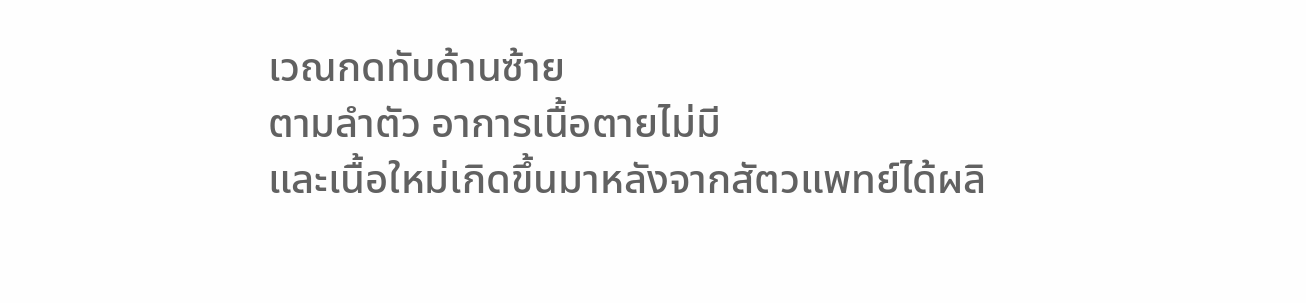เวณกดทับด้านซ้าย
ตามลำตัว อาการเนื้อตายไม่มี
และเนื้อใหม่เกิดขึ้นมาหลังจากสัตวแพทย์ได้ผลิ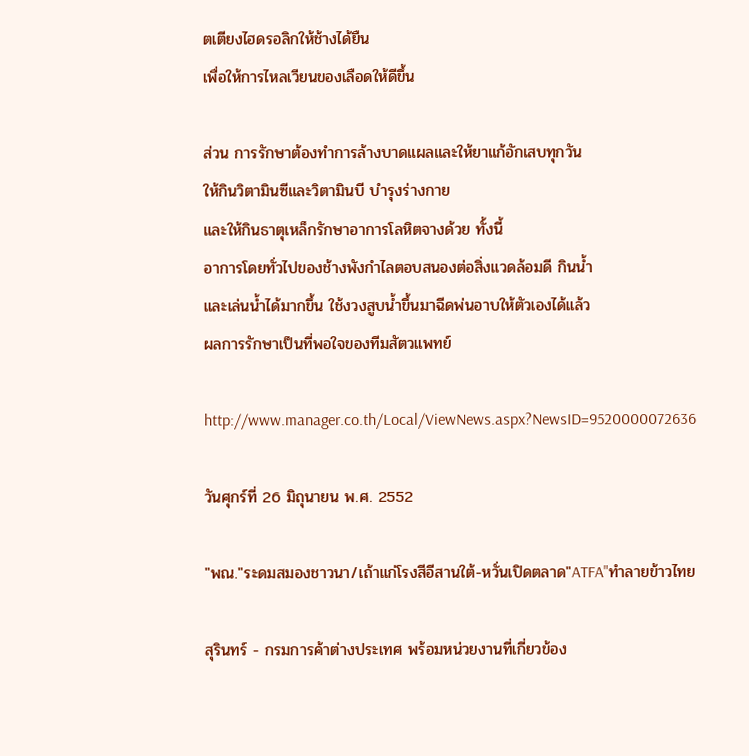ตเตียงไฮดรอลิกให้ช้างได้ยืน
เพื่อให้การไหลเวียนของเลือดให้ดีขึ้น

ส่วน การรักษาต้องทำการล้างบาดแผลและให้ยาแก้อักเสบทุกวัน
ให้กินวิตามินซีและวิตามินบี บำรุงร่างกาย
และให้กินธาตุเหล็กรักษาอาการโลหิตจางด้วย ทั้งนี้
อาการโดยทั่วไปของช้างพังกำไลตอบสนองต่อสิ่งแวดล้อมดี กินน้ำ
และเล่นน้ำได้มากขึ้น ใช้งวงสูบน้ำขึ้นมาฉีดพ่นอาบให้ตัวเองได้แล้ว
ผลการรักษาเป็นที่พอใจของทีมสัตวแพทย์

http://www.manager.co.th/Local/ViewNews.aspx?NewsID=9520000072636

วันศุกร์ที่ 26 มิถุนายน พ.ศ. 2552

"พณ."ระดมสมองชาวนา/เถ้าแก่โรงสีอีสานใต้-หวั่นเปิดตลาด"ATFA"ทำลายข้าวไทย

สุรินทร์ - กรมการค้าต่างประเทศ พร้อมหน่วยงานที่เกี่ยวข้อง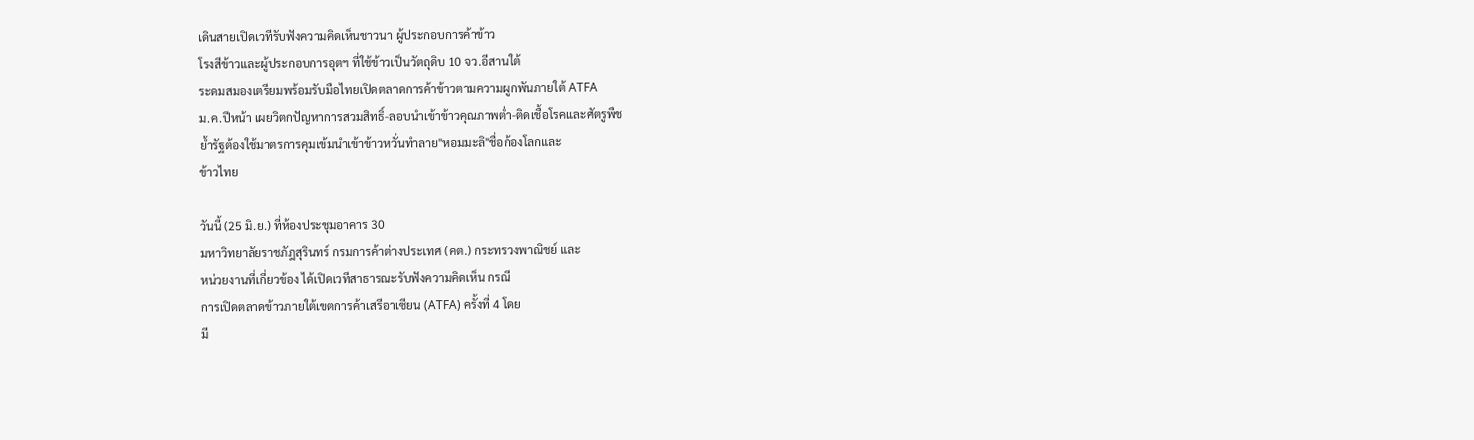เดินสายเปิดเวทีรับฟังความคิดเห็นชาวนา ผู้ประกอบการค้าข้าว
โรงสีข้าวและผู้ประกอบการอุตฯ ที่ใช้ข้าวเป็นวัตถุดิบ 10 จว.อีสานใต้
ระดมสมองเตรียมพร้อมรับมือไทยเปิดตลาดการค้าข้าวตามความผูกพันภายใต้ ATFA
ม.ค.ปีหน้า เผยวิตกปัญหาการสวมสิทธิ์-ลอบนำเข้าข้าวคุณภาพต่ำ-ติดเชื้อโรคและศัตรูพืช
ย้ำรัฐต้องใช้มาตรการคุมเข้มนำเข้าข้าวหวั่นทำลาย"หอมมะลิ"ชื่อก้องโลกและ
ข้าวไทย

วันนี้ (25 มิ.ย.) ที่ห้องประชุมอาคาร 30
มหาวิทยาลัยราชภัฎสุรินทร์ กรมการค้าต่างประเทศ (คต.) กระทรวงพาณิชย์ และ
หน่วยงานที่เกี่ยวข้อง ได้เปิดเวทีสาธารณะรับฟังความคิดเห็น กรณี
การเปิดตลาดข้าวภายใต้เขตการค้าเสรีอาเซียน (ATFA) ครั้งที่ 4 โดย
มี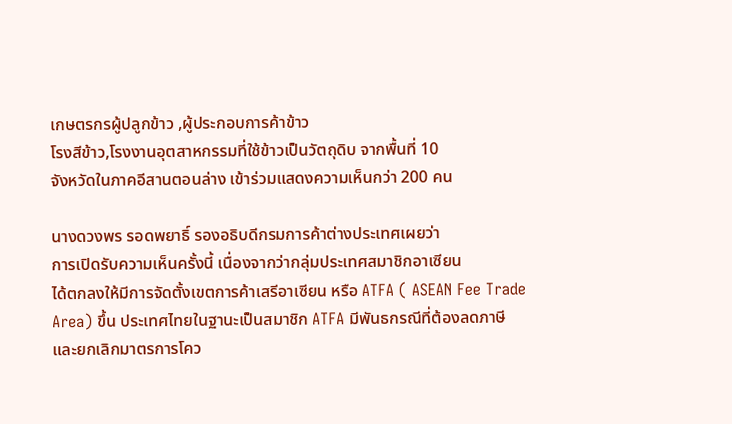เกษตรกรผู้ปลูกข้าว ,ผู้ประกอบการค้าข้าว
โรงสีข้าว,โรงงานอุตสาหกรรมที่ใช้ข้าวเป็นวัตถุดิบ จากพื้นที่ 10
จังหวัดในภาคอีสานตอนล่าง เข้าร่วมแสดงความเห็นกว่า 200 คน

นางดวงพร รอดพยาธิ์ รองอธิบดีกรมการค้าต่างประเทศเผยว่า
การเปิดรับความเห็นครั้งนี้ เนื่องจากว่ากลุ่มประเทศสมาชิกอาเซียน
ได้ตกลงให้มีการจัดตั้งเขตการค้าเสรีอาเซียน หรือ ATFA ( ASEAN Fee Trade
Area) ขึ้น ประเทศไทยในฐานะเป็นสมาชิก ATFA มีพันธกรณีที่ต้องลดภาษี
และยกเลิกมาตรการโคว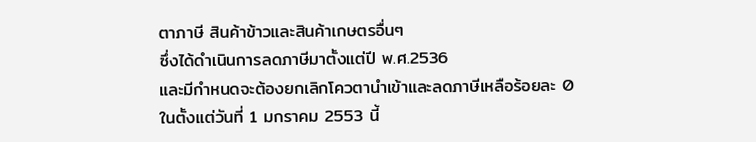ตาภาษี สินค้าข้าวและสินค้าเกษตรอื่นๆ
ซึ่งได้ดำเนินการลดภาษีมาตั้งแต่ปี พ.ศ.2536
และมีกำหนดจะต้องยกเลิกโควตานำเข้าและลดภาษีเหลือร้อยละ 0
ในตั้งแต่วันที่ 1 มกราคม 2553 นี้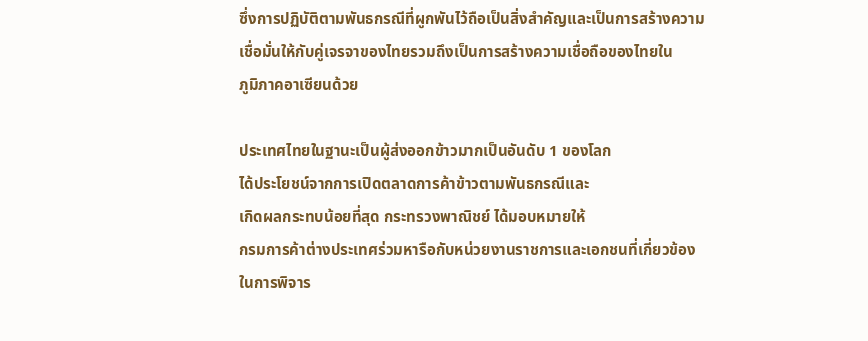ซึ่งการปฏิบัติตามพันธกรณีที่ผูกพันไว้ถือเป็นสิ่งสำคัญและเป็นการสร้างความ
เชื่อมั่นให้กับคู่เจรจาของไทยรวมถึงเป็นการสร้างความเชื่อถือของไทยใน
ภูมิภาคอาเซียนด้วย

ประเทศไทยในฐานะเป็นผู้ส่งออกข้าวมากเป็นอันดับ 1 ของโลก
ได้ประโยชน์จากการเปิดตลาดการค้าข้าวตามพันธกรณีและ
เกิดผลกระทบน้อยที่สุด กระทรวงพาณิชย์ ได้มอบหมายให้
กรมการค้าต่างประเทศร่วมหารือกับหน่วยงานราชการและเอกชนที่เกี่ยวข้อง
ในการพิจาร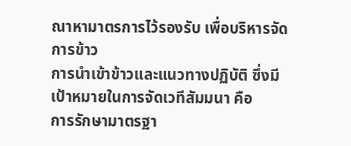ณาหามาตรการไว้รองรับ เพื่อบริหารจัดการข้าว
การนำเข้าข้าวและแนวทางปฏิบัติ ซึ่งมีเป้าหมายในการจัดเวทีสัมมนา คือ
การรักษามาตรฐา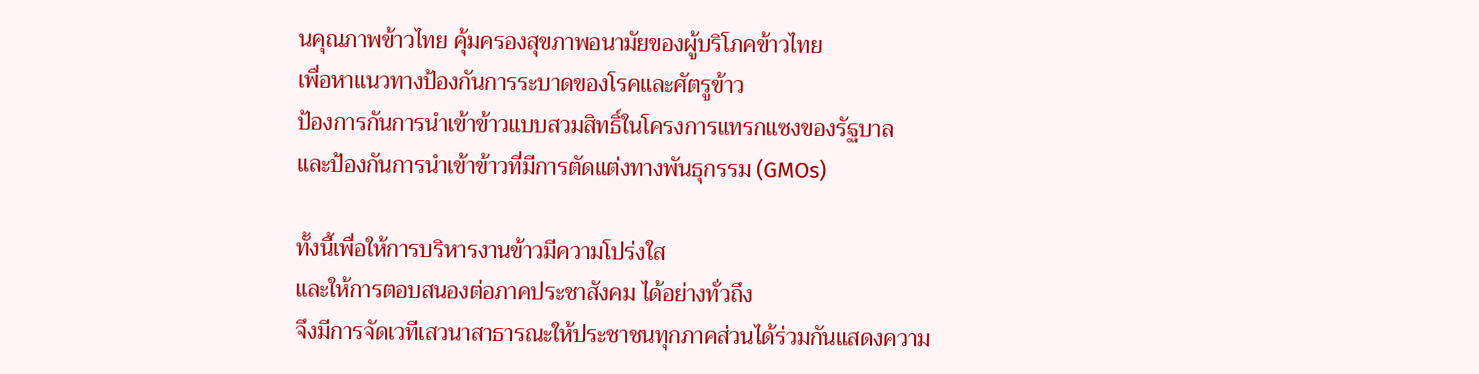นคุณภาพข้าวไทย คุ้มครองสุขภาพอนามัยของผู้บริโภคข้าวไทย
เพื่อหาแนวทางป้องกันการระบาดของโรคและศัตรูข้าว
ป้องการกันการนำเข้าข้าวแบบสวมสิทธิ์ในโครงการแทรกแซงของรัฐบาล
และป้องกันการนำเข้าข้าวที่มีการตัดแต่งทางพันธุกรรม (GMOs)

ทั้งนี้เพื่อให้การบริหารงานข้าวมีความโปร่งใส
และให้การตอบสนองต่อภาคประชาสังคม ได้อย่างทั่วถึง
จึงมีการจัดเวทีเสวนาสาธารณะให้ประชาชนทุกภาคส่วนได้ร่วมกันแสดงความ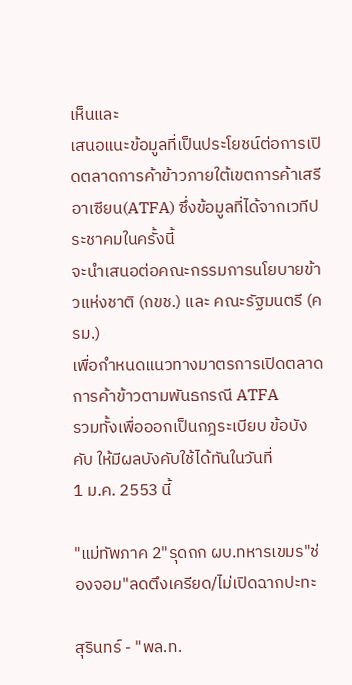เห็นและ
เสนอแนะข้อมูลที่เป็นประโยชน์ต่อการเปิดตลาดการค้าข้าวภายใต้เขตการค้าเสรี
อาเซียน(ATFA) ซึ่งข้อมูลที่ได้จากเวทีประชาคมในครั้งนี้
จะนำเสนอต่อคณะกรรมการนโยบายข้าวแห่งชาติ (กขช.) และ คณะรัฐมนตรี (ครม.)
เพื่อกำหนดแนวทางมาตรการเปิดตลาดการค้าข้าวตามพันธกรณี ATFA
รวมทั้งเพื่อออกเป็นกฎระเบียบ ข้อบังคับ ให้มีผลบังคับใช้ได้ทันในวันที่
1 ม.ค. 2553 นี้

"แม่ทัพภาค 2"รุดถก ผบ.ทหารเขมร"ช่องจอม"ลดตึงเครียด/ไม่เปิดฉากปะทะ

สุรินทร์ - "พล.ท.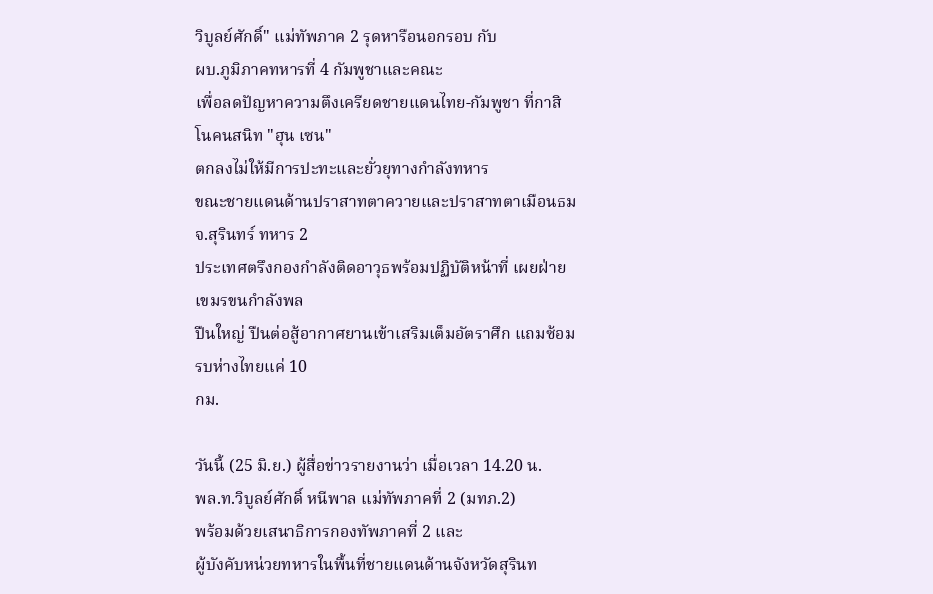วิบูลย์ศักดิ์" แม่ทัพภาค 2 รุดหารือนอกรอบ กับ
ผบ.ภูมิภาคทหารที่ 4 กัมพูชาและคณะ
เพื่อลดปัญหาความตึงเครียดชายแดนไทย-กัมพูชา ที่กาสิโนคนสนิท "ฮุน เซน"
ตกลงไม่ให้มีการปะทะและยั่วยุทางกำลังทหาร
ขณะชายแดนด้านปราสาทตาควายและปราสาทตาเมือนธม จ.สุรินทร์ ทหาร 2
ประเทศตรึงกองกำลังติดอาวุธพร้อมปฏิบัติหน้าที่ เผยฝ่ายเขมรขนกำลังพล
ปืนใหญ่ ปืนต่อสู้อากาศยานเข้าเสริมเต็มอัตราศึก แถมซ้อมรบห่างไทยแค่ 10
กม.

วันนี้ (25 มิ.ย.) ผู้สื่อข่าวรายงานว่า เมื่อเวลา 14.20 น.
พล.ท.วิบูลย์ศักดิ์ หนีพาล แม่ทัพภาคที่ 2 (มทภ.2)
พร้อมด้วยเสนาธิการกองทัพภาคที่ 2 และ
ผู้บังคับหน่วยทหารในพื้นที่ชายแดนด้านจังหวัดสุรินท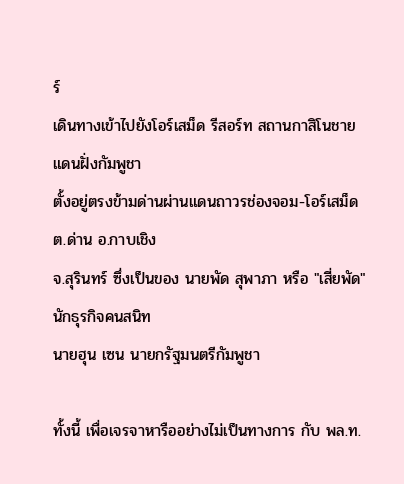ร์
เดินทางเข้าไปยังโอร์เสม็ด รีสอร์ท สถานกาสิโนชายแดนฝั่งกัมพูชา
ตั้งอยู่ตรงข้ามด่านผ่านแดนถาวรช่องจอม-โอร์เสม็ด ต.ด่าน อ.กาบเชิง
จ.สุรินทร์ ซึ่งเป็นของ นายพัด สุพาภา หรือ "เสี่ยพัด" นักธุรกิจคนสนิท
นายฮุน เซน นายกรัฐมนตรีกัมพูชา

ทั้งนี้ เพื่อเจรจาหารืออย่างไม่เป็นทางการ กับ พล.ท.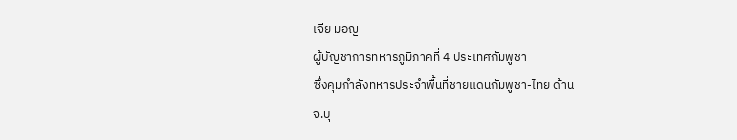เจีย มอญ
ผู้บัญชาการทหารภูมิภาคที่ 4 ประเทศกัมพูชา
ซึ่งคุมกำลังทหารประจำพื้นที่ชายแดนกัมพูชา-ไทย ด้าน
จ.บุ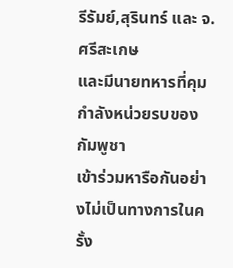รีรัมย์,สุรินทร์ และ จ.ศรีสะเกษ
และมีนายทหารที่คุมกำลังหน่วยรบของกัมพูชา
เข้าร่วมหารือกันอย่างไม่เป็นทางการในครั้ง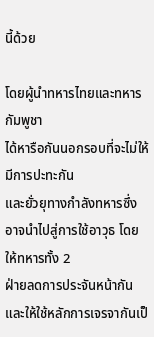นี้ด้วย

โดยผู้นำทหารไทยและทหารกัมพูชา
ได้หารือกันนอกรอบที่จะไม่ให้มีการปะทะกัน
และยั่วยุทางกำลังทหารซึ่งอาจนำไปสู่การใช้อาวุธ โดยให้ทหารทั้ง 2
ฝ่ายลดการประจันหน้ากันและให้ใช้หลักการเจรจากันเป็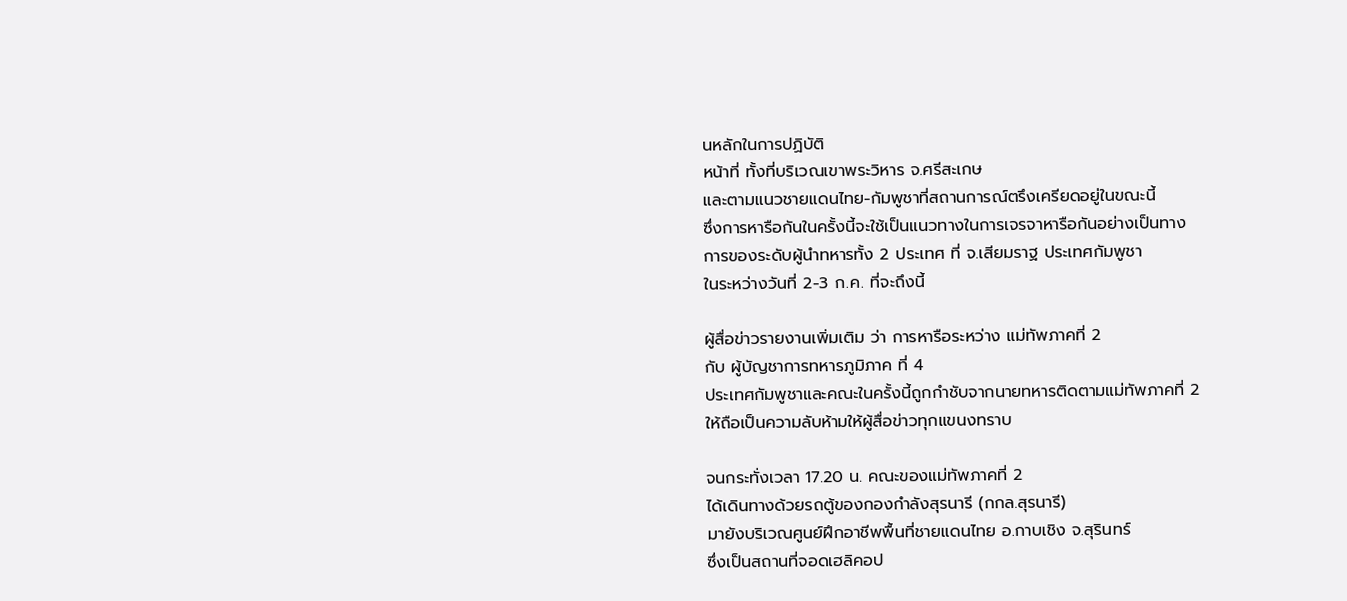นหลักในการปฏิบัติ
หน้าที่ ทั้งที่บริเวณเขาพระวิหาร จ.ศรีสะเกษ
และตามแนวชายแดนไทย-กัมพูชาที่สถานการณ์ตรึงเครียดอยู่ในขณะนี้
ซึ่งการหารือกันในครั้งนี้จะใช้เป็นแนวทางในการเจรจาหารือกันอย่างเป็นทาง
การของระดับผู้นำทหารทั้ง 2 ประเทศ ที่ จ.เสียมราฐ ประเทศกัมพูชา
ในระหว่างวันที่ 2-3 ก.ค. ที่จะถึงนี้

ผู้สื่อข่าวรายงานเพิ่มเติม ว่า การหารือระหว่าง แม่ทัพภาคที่ 2
กับ ผู้บัญชาการทหารภูมิภาค ที่ 4
ประเทศกัมพูชาและคณะในครั้งนี้ถูกกำชับจากนายทหารติดตามแม่ทัพภาคที่ 2
ให้ถือเป็นความลับห้ามให้ผู้สื่อข่าวทุกแขนงทราบ

จนกระทั่งเวลา 17.20 น. คณะของแม่ทัพภาคที่ 2
ได้เดินทางด้วยรถตู้ของกองกำลังสุรนารี (กกล.สุรนารี)
มายังบริเวณศูนย์ฝึกอาชีพพื้นที่ชายแดนไทย อ.กาบเชิง จ.สุรินทร์
ซึ่งเป็นสถานที่จอดเฮลิคอป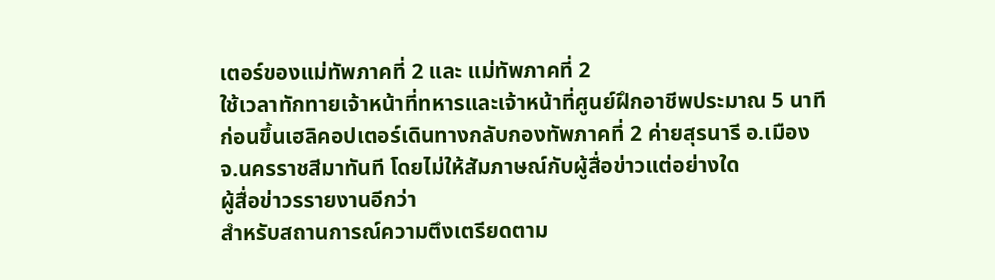เตอร์ของแม่ทัพภาคที่ 2 และ แม่ทัพภาคที่ 2
ใช้เวลาทักทายเจ้าหน้าที่ทหารและเจ้าหน้าที่ศูนย์ฝึกอาชีพประมาณ 5 นาที
ก่อนขึ้นเฮลิคอปเตอร์เดินทางกลับกองทัพภาคที่ 2 ค่ายสุรนารี อ.เมือง
จ.นครราชสีมาทันที โดยไม่ให้สัมภาษณ์กับผู้สื่อข่าวแต่อย่างใด
ผู้สื่อข่าวรรายงานอีกว่า
สำหรับสถานการณ์ความตึงเตรียดตาม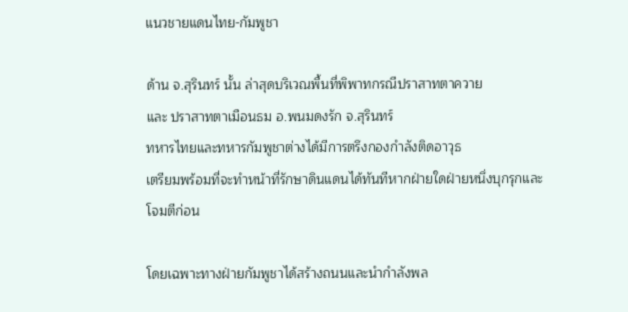แนวชายแดนไทย-กัมพูชา

ด้าน จ.สุรินทร์ นั้น ล่าสุดบริเวณพื้นที่พิพาทกรณีปราสาทตาควาย
และ ปราสาทตาเมือนธม อ.พนมดงรัก จ.สุรินทร์
ทหารไทยและทหารกัมพูชาต่างได้มีการตรึงกองกำลังติดอาวุธ
เตรียมพร้อมที่จะทำหน้าที่รักษาดินแดนได้ทันทีหากฝ่ายใดฝ่ายหนึ่งบุกรุกและ
โจมตีก่อน

โดยเฉพาะทางฝ่ายกัมพูชาได้สร้างถนนและนำกำลังพล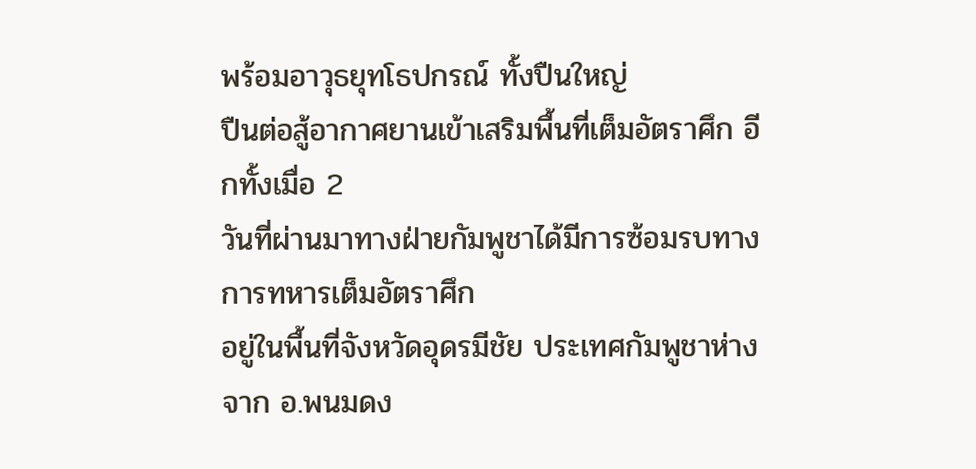พร้อมอาวุธยุทโธปกรณ์ ทั้งปืนใหญ่
ปืนต่อสู้อากาศยานเข้าเสริมพื้นที่เต็มอัตราศึก อีกทั้งเมื่อ 2
วันที่ผ่านมาทางฝ่ายกัมพูชาได้มีการซ้อมรบทางการทหารเต็มอัตราศึก
อยู่ในพื้นที่จังหวัดอุดรมีชัย ประเทศกัมพูชาห่างจาก อ.พนมดง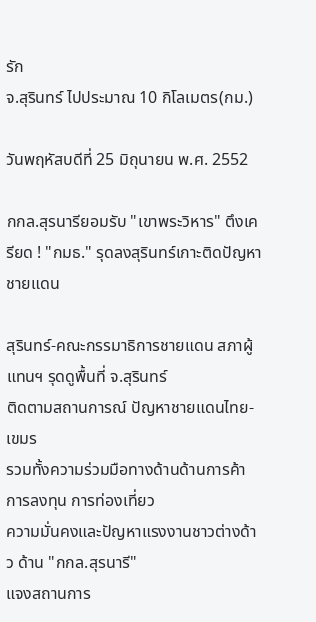รัก
จ.สุรินทร์ ไปประมาณ 10 กิโลเมตร(กม.)

วันพฤหัสบดีที่ 25 มิถุนายน พ.ศ. 2552

กกล.สุรนารียอมรับ "เขาพระวิหาร" ตึงเครียด ! "กมธ." รุดลงสุรินทร์เกาะติดปัญหาชายแดน

สุรินทร์-คณะกรรมาธิการชายแดน สภาผู้แทนฯ รุดดูพื้นที่ จ.สุรินทร์
ติดตามสถานการณ์ ปัญหาชายแดนไทย-เขมร
รวมทั้งความร่วมมือทางด้านด้านการค้า การลงทุน การท่องเที่ยว
ความมั่นคงและปัญหาแรงงานชาวต่างด้าว ด้าน "กกล.สุรนารี"
แจงสถานการ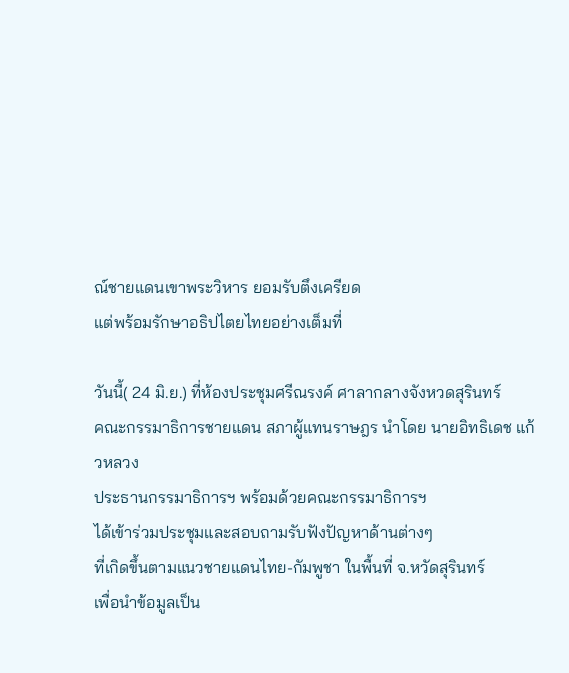ณ์ชายแดนเขาพระวิหาร ยอมรับตึงเครียด
แต่พร้อมรักษาอธิปไตยไทยอย่างเต็มที่

วันนี้( 24 มิ.ย.) ที่ห้องประชุมศรีณรงค์ ศาลากลางจังหวดสุรินทร์
คณะกรรมาธิการชายแดน สภาผู้แทนราษฎร นำโดย นายอิทธิเดช แก้วหลวง
ประธานกรรมาธิการฯ พร้อมด้วยคณะกรรมาธิการฯ
ได้เข้าร่วมประชุมและสอบถามรับฟังปัญหาด้านต่างๆ
ที่เกิดขึ้นตามแนวชายแดนไทย-กัมพูชา ในพื้นที่ จ.หวัดสุรินทร์
เพื่อนำข้อมูลเป็น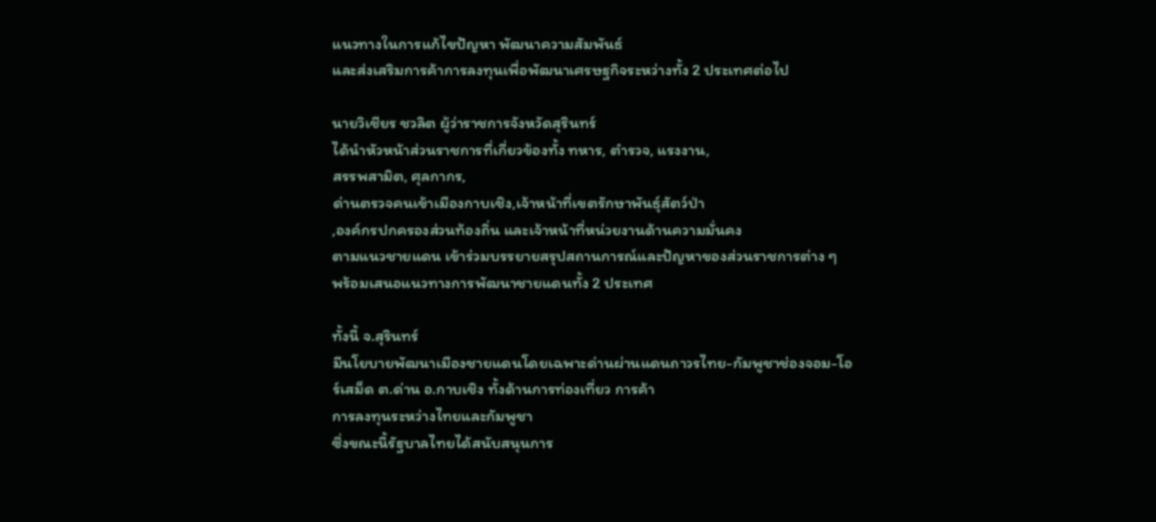แนวทางในการแก้ไขปัญหา พัฒนาความสัมพันธ์
และส่งเสริมการค้าการลงทุนเพื่อพัฒนาเศรษฐกิจระหว่างทั้ง 2 ประเทศต่อไป

นายวิเชียร ชวลิต ผู้ว่าราชการจังหวัดสุรินทร์
ได้นำหัวหน้าส่วนราชการที่เกี่ยวข้องทั้ง ทหาร, ตำรวจ, แรงงาน,
สรรพสามิต, ศุลกากร,
ด่านตรวจคนเข้าเมืองกาบเชิง,เจ้าหน้าที่เขตรักษาพันธุ์สัตว์ป่า
,องค์กรปกครองส่วนท้องถิ่น และเจ้าหน้าที่หน่วยงานด้านความมั่นคง
ตามแนวชายแดน เข้าร่วมบรรยายสรุปสถานการณ์และปัญหาของส่วนราชการต่าง ๆ
พร้อมเสนอแนวทางการพัฒนาชายแดนทั้ง 2 ประเทศ

ทั้งนี้ จ.สุรินทร์
มีนโยบายพัฒนาเมืองชายแดนโดยเฉพาะด่านผ่านแดนถาวรไทย-กัมพูชาช่องจอม-โอ
ร์เสม็ด ต.ด่าน อ.กาบเชิง ทั้งด้านการท่องเที่ยว การค้า
การลงทุนระหว่างไทยและกัมพูชา
ซึ่งขณะนี้รัฐบาลไทยได้สนับสนุนการ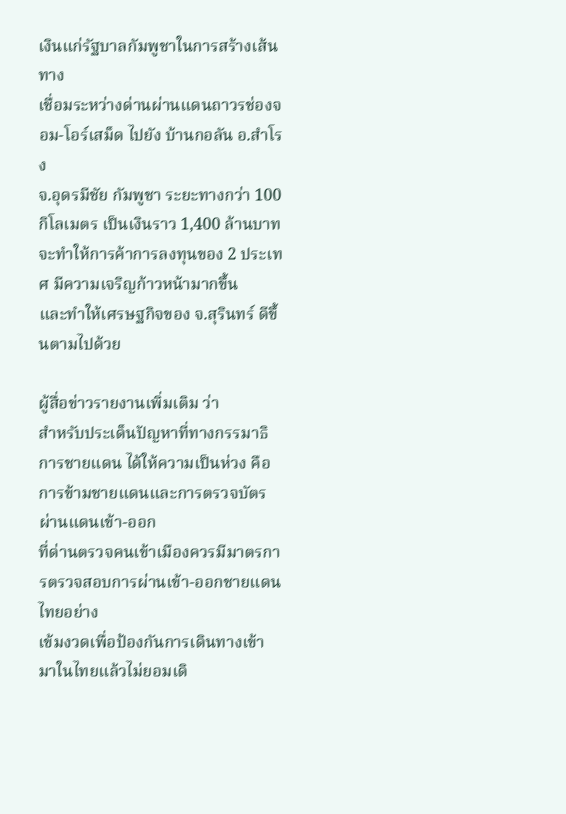เงินแก่รัฐบาลกัมพูชาในการสร้างเส้นทาง
เชื่อมระหว่างด่านผ่านแดนถาวรช่องจอม-โอร์เสม็ด ไปยัง บ้านกอลัน อ.สำโรง
จ.อุดรมีชัย กัมพูชา ระยะทางกว่า 100 กิโลเมตร เป็นเงินราว 1,400 ล้านบาท
จะทำให้การค้าการลงทุนของ 2 ประเทศ มีความเจริญก้าวหน้ามากขึ้น
และทำให้เศรษฐกิจของ จ.สุรินทร์ ดีขึ้นตามไปด้วย

ผู้สื่อข่าวรายงานเพิ่มเติม ว่า
สำหรับประเด็นปัญหาที่ทางกรรมาธิการชายแดน ได้ให้ความเป็นห่วง คือ
การข้ามชายแดนและการตรวจบัตรผ่านแดนเข้า-ออก
ที่ด่านตรวจคนเข้าเมืองควรมีมาตรการตรวจสอบการผ่านเข้า-ออกชายแดนไทยอย่าง
เข้มงวดเพื่อป้องกันการเดินทางเข้ามาในไทยแล้วไม่ยอมเดิ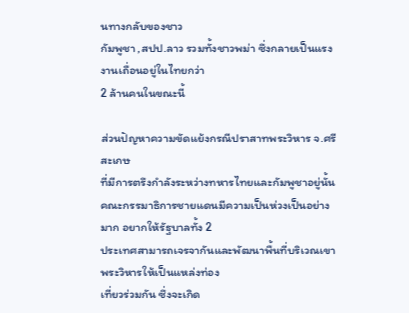นทางกลับของชาว
กัมพูชา ,สปป.ลาว รวมทั้งชาวพม่า ซึ่งกลายเป็นแรงงานเถื่อนอยู่ในไทยกว่า
2 ล้านคนในขณะนี้

ส่วนปัญหาความขัดแย้งกรณีปราสาทพระวิหาร จ.ศรีสะเกษ
ที่มีการตรึงกำลังระหว่างทหารไทยและกัมพูชาอยู่นั้น
คณะกรรมาธิการชายแดนมีความเป็นห่วงเป็นอย่างมาก อยากให้รัฐบาลทั้ง 2
ประเทศสามารถเจรจากันและพัฒนาพื้นที่บริเวณเขาพระวิหารให้เป็นแหล่งท่อง
เที่ยวร่วมกัน ซึ่งจะเกิด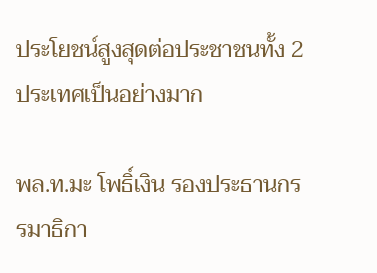ประโยชน์สูงสุดต่อประชาชนทั้ง 2
ประเทศเป็นอย่างมาก

พล.ท.มะ โพธิ์เงิน รองประธานกรรมาธิกา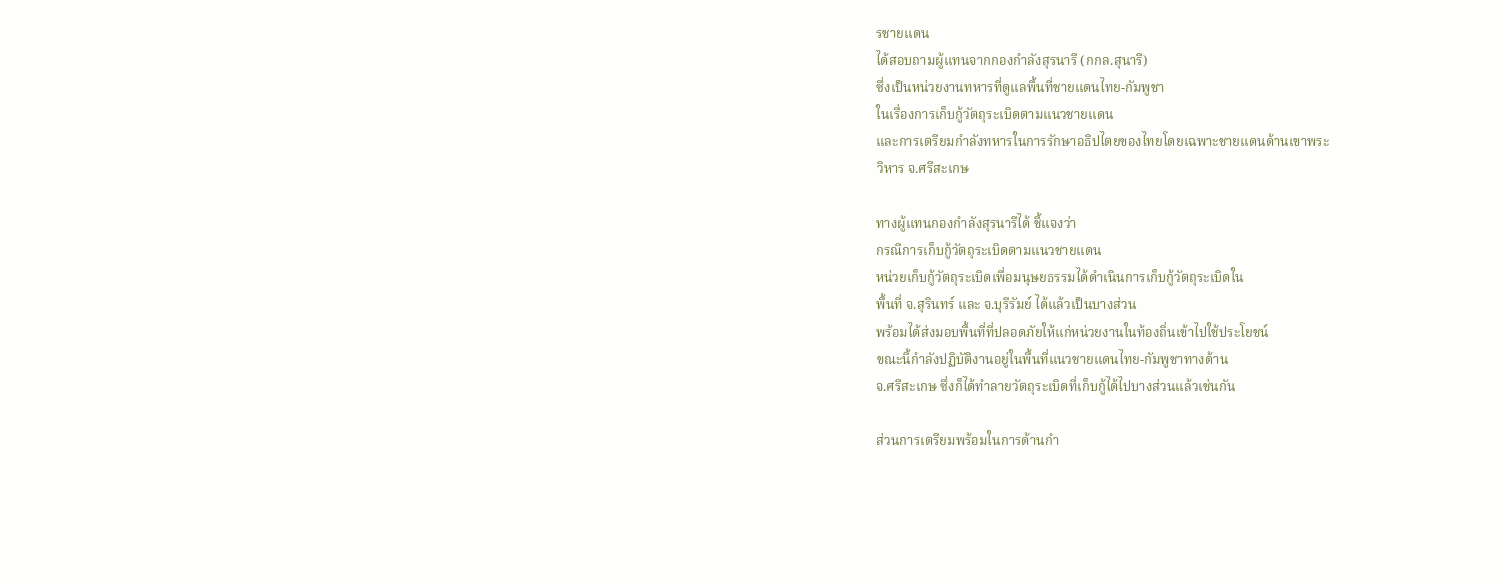รชายแดน
ได้สอบถามผู้แทนจากกองกำลังสุรนารี (กกล.สุนารี)
ซึ่งเป็นหน่วยงานทหารที่ดูแลพื้นที่ชายแดนไทย-กัมพูชา
ในเรื่องการเก็บกู้วัตถุระเบิดตามแนวชายแดน
และการเตรียมกำลังทหารในการรักษาอธิปไตยของไทยโดยเฉพาะชายแดนด้านเขาพระ
วิหาร จ.ศรีสะเกษ

ทางผู้แทนกองกำลังสุรนารีได้ ชี้แจงว่า
กรณีการเก็บกู้วัตถุระเบิดตามแนวชายแดน
หน่วยเก็บกู้วัตถุระเบิดเพื่อมนุษยธรรมได้ดำเนินการเก็บกู้วัตถุระเบิดใน
พื้นที่ จ.สุรินทร์ และ จ.บุรีรัมย์ ได้แล้วเป็นบางส่วน
พร้อมได้ส่งมอบพื้นที่ที่ปลอดภัยให้แก่หน่วยงานในท้องถิ่นเข้าไปใช้ประโยชน์
ขณะนี้กำลังปฏิบัติงานอยู่ในพื้นที่แนวชายแดนไทย-กัมพูชาทางด้าน
จ.ศรีสะเกษ ซึ่งก็ได้ทำลายวัตถุระเบิดที่เก็บกู้ได้ไปบางส่วนแล้วเช่นกัน

ส่วนการเตรียมพร้อมในการด้านกำ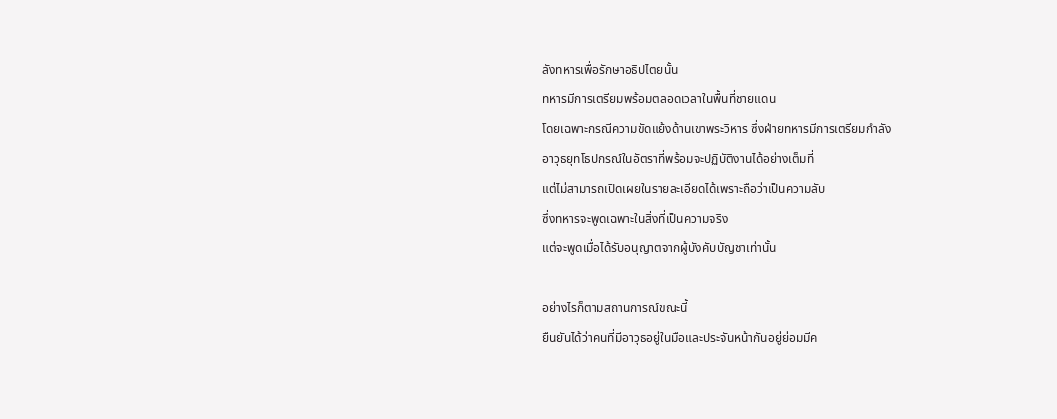ลังทหารเพื่อรักษาอธิปไตยนั้น
ทหารมีการเตรียมพร้อมตลอดเวลาในพื้นที่ชายแดน
โดยเฉพาะกรณีความขัดแย้งด้านเขาพระวิหาร ซึ่งฝ่ายทหารมีการเตรียมกำลัง
อาวุธยุทโธปกรณ์ในอัตราที่พร้อมจะปฏิบัติงานได้อย่างเต็มที่
แต่ไม่สามารถเปิดเผยในรายละเอียดได้เพราะถือว่าเป็นความลับ
ซึ่งทหารจะพูดเฉพาะในสิ่งที่เป็นความจริง
แต่จะพูดเมื่อได้รับอนุญาตจากผู้บังคับบัญชาเท่านั้น

อย่างไรก็ตามสถานการณ์ขณะนี้
ยืนยันได้ว่าคนที่มีอาวุธอยู่ในมือและประจันหน้ากันอยู่ย่อมมีค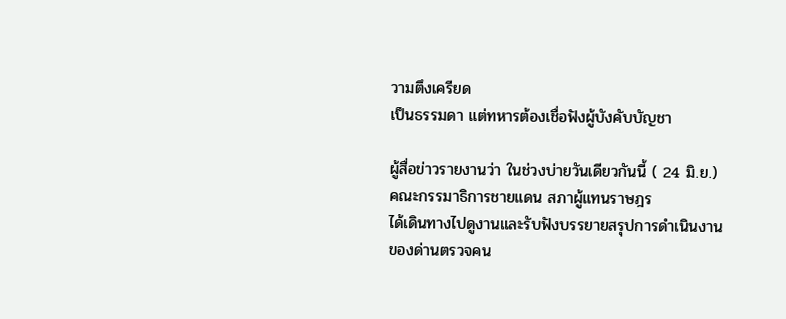วามตึงเครียด
เป็นธรรมดา แต่ทหารต้องเชื่อฟังผู้บังคับบัญชา

ผู้สื่อข่าวรายงานว่า ในช่วงบ่ายวันเดียวกันนี้ ( 24 มิ.ย.)
คณะกรรมาธิการชายแดน สภาผู้แทนราษฎร
ได้เดินทางไปดูงานและรับฟังบรรยายสรุปการดำเนินงาน
ของด่านตรวจคน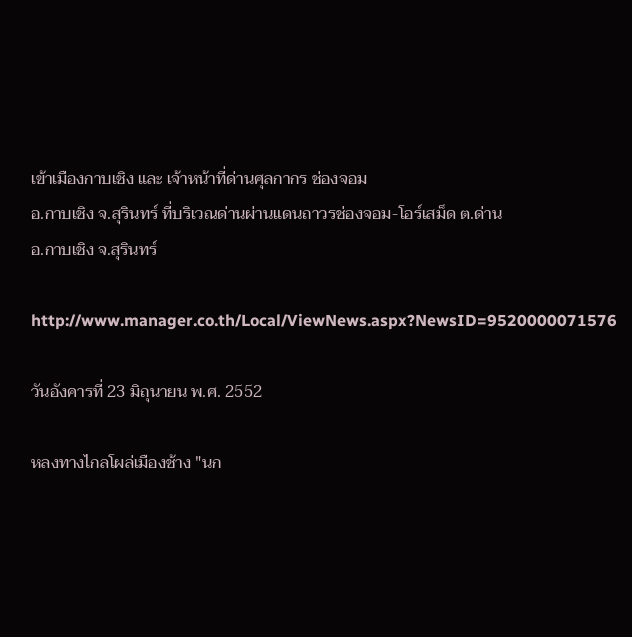เข้าเมืองกาบเชิง และ เจ้าหน้าที่ด่านศุลกากร ช่องจอม
อ.กาบเชิง จ.สุรินทร์ ที่บริเวณด่านผ่านแดนถาวรช่องจอม-โอร์เสม็ด ต.ด่าน
อ.กาบเชิง จ.สุรินทร์

http://www.manager.co.th/Local/ViewNews.aspx?NewsID=9520000071576

วันอังคารที่ 23 มิถุนายน พ.ศ. 2552

หลงทางไกลโผล่เมืองช้าง "นก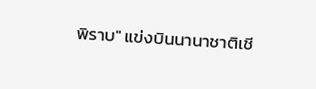พิราบ" แข่งบินนานาชาติเชี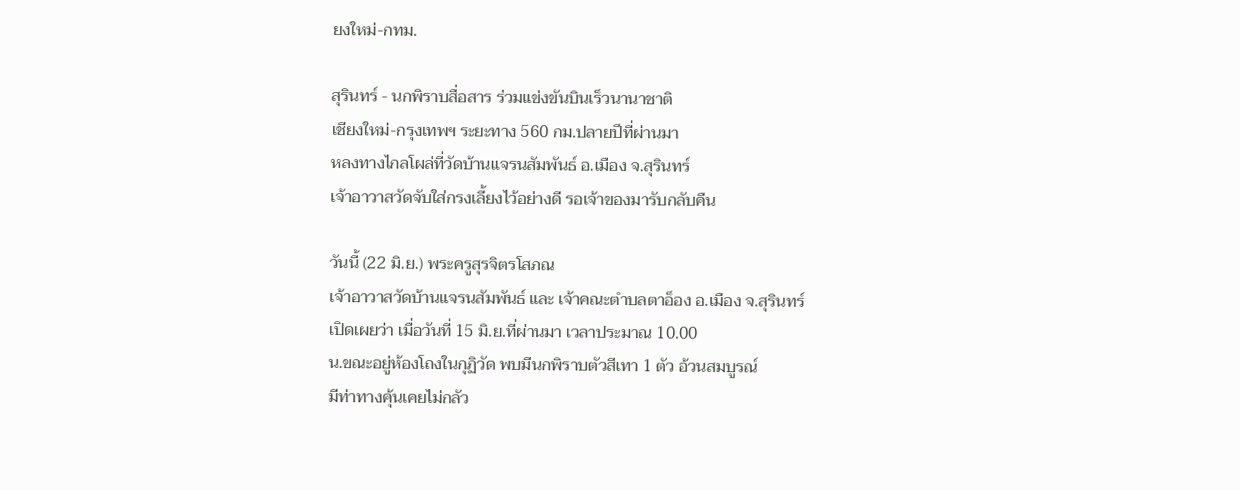ยงใหม่-กทม.

สุรินทร์ - นกพิราบสื่อสาร ร่วมแข่งขันบินเร็วนานาชาติ
เชียงใหม่-กรุงเทพฯ ระยะทาง 560 กม.ปลายปีที่ผ่านมา
หลงทางไกลโผล่ที่วัดบ้านแจรนสัมพันธ์ อ.เมือง จ.สุรินทร์
เจ้าอาวาสวัดจับใส่กรงเลี้ยงไว้อย่างดี รอเจ้าของมารับกลับคืน

วันนี้ (22 มิ.ย.) พระครูสุรจิตรโสภณ
เจ้าอาวาสวัดบ้านแจรนสัมพันธ์ และ เจ้าคณะตำบลตาอ็อง อ.เมือง จ.สุรินทร์
เปิดเผยว่า เมื่อวันที่ 15 มิ.ย.ที่ผ่านมา เวลาประมาณ 10.00
น.ขณะอยู่ห้องโถงในกุฏิวัด พบมีนกพิราบตัวสีเทา 1 ตัว อ้วนสมบูรณ์
มีท่าทางคุ้นเคยไม่กลัว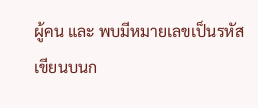ผู้คน และ พบมีหมายเลขเป็นรหัส
เขียนบนก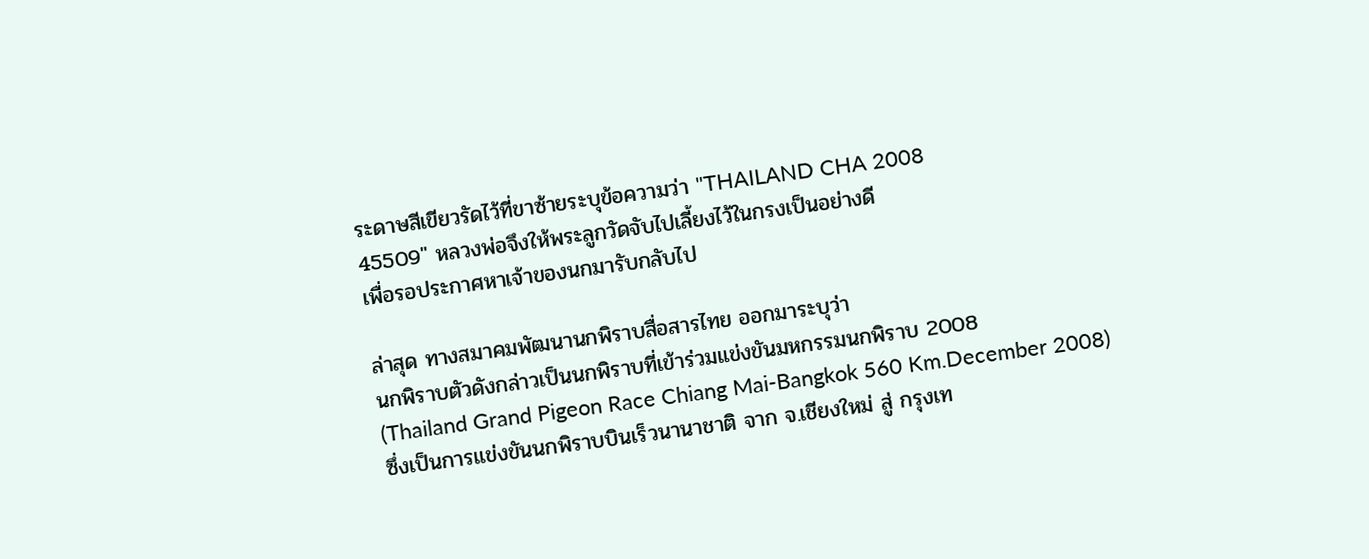ระดาษสีเขียวรัดไว้ที่ขาซ้ายระบุข้อความว่า "THAILAND CHA 2008
45509" หลวงพ่อจึงให้พระลูกวัดจับไปเลี้ยงไว้ในกรงเป็นอย่างดี
เพื่อรอประกาศหาเจ้าของนกมารับกลับไป

ล่าสุด ทางสมาคมพัฒนานกพิราบสื่อสารไทย ออกมาระบุว่า
นกพิราบตัวดังกล่าวเป็นนกพิราบที่เข้าร่วมแข่งขันมหกรรมนกพิราบ 2008
(Thailand Grand Pigeon Race Chiang Mai-Bangkok 560 Km.December 2008)
ซึ่งเป็นการแข่งขันนกพิราบบินเร็วนานาชาติ จาก จ.เชียงใหม่ สู่ กรุงเท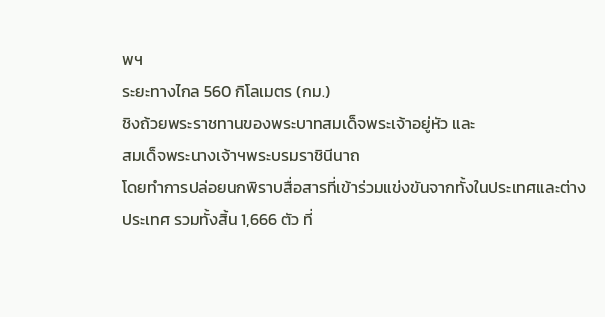พฯ
ระยะทางไกล 560 กิโลเมตร (กม.)
ชิงถ้วยพระราชทานของพระบาทสมเด็จพระเจ้าอยู่หัว และ
สมเด็จพระนางเจ้าฯพระบรมราชินีนาถ
โดยทำการปล่อยนกพิราบสื่อสารที่เข้าร่วมแข่งขันจากทั้งในประเทศและต่าง
ประเทศ รวมทั้งสิ้น 1,666 ตัว ที่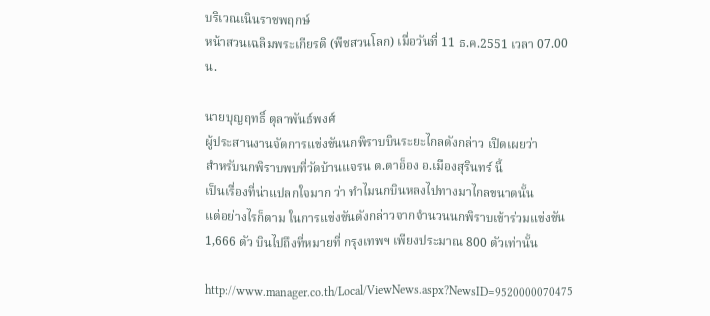บริเวณเนินราชพฤกษ์
หน้าสวนเฉลิมพระเกียรติ (พืชสวนโลก) เมื่อวันที่ 11 ธ.ค.2551 เวลา 07.00
น.

นายบุญฤทธิ์ ตุลาพันธ์พงศ์
ผู้ประสานงานจัดการแข่งขันนกพิราบบินระยะไกลดังกล่าว เปิดเผยว่า
สำหรับนกพิราบพบที่วัดบ้านแจรน ต.ตาอ็อง อ.เมืองสุรินทร์ นี้
เป็นเรื่องที่น่าแปลกใจมาก ว่า ทำไมนกบินหลงไปทางมาไกลขนาดนั้น
แต่อย่างไรก็ตาม ในการแข่งขันดังกล่าวจากจำนวนนกพิราบเข้าร่วมแข่งขัน
1,666 ตัว บินไปถึงที่หมายที่ กรุงเทพฯ เพียงประมาณ 800 ตัวเท่านั้น

http://www.manager.co.th/Local/ViewNews.aspx?NewsID=9520000070475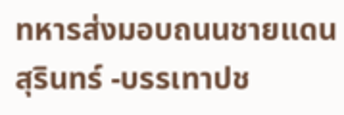ทหารส่งมอบถนนชายแดนสุรินทร์ -บรรเทาปช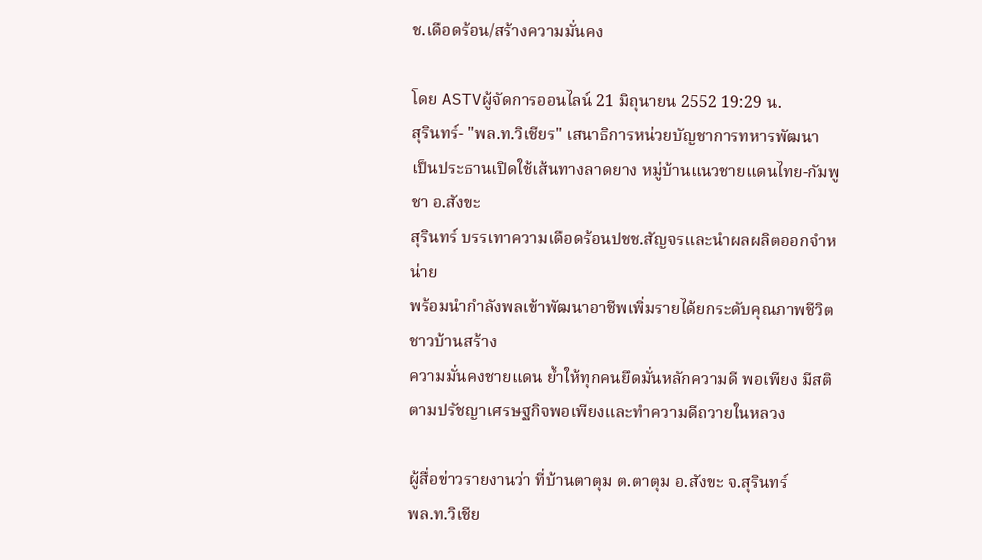ช.เดือดร้อน/สร้างความมั่นคง

โดย ASTVผู้จัดการออนไลน์ 21 มิถุนายน 2552 19:29 น.
สุรินทร์- "พล.ท.วิเชียร" เสนาธิการหน่วยบัญชาการทหารพัฒนา
เป็นประธานเปิดใช้เส้นทางลาดยาง หมู่บ้านแนวชายแดนไทย-กัมพูชา อ.สังขะ
สุรินทร์ บรรเทาความเดือดร้อนปชช.สัญจรและนำผลผลิตออกจำหน่าย
พร้อมนำกำลังพลเข้าพัฒนาอาชีพเพิ่มรายได้ยกระดับคุณภาพชีวิตชาวบ้านสร้าง
ความมั่นคงชายแดน ย้ำให้ทุกคนยึดมั่นหลักความดี พอเพียง มีสติ
ตามปรัชญาเศรษฐกิจพอเพียงและทำความดีถวายในหลวง

ผู้สื่อข่าวรายงานว่า ที่บ้านตาตุม ต.ตาตุม อ.สังขะ จ.สุรินทร์
พล.ท.วิเชีย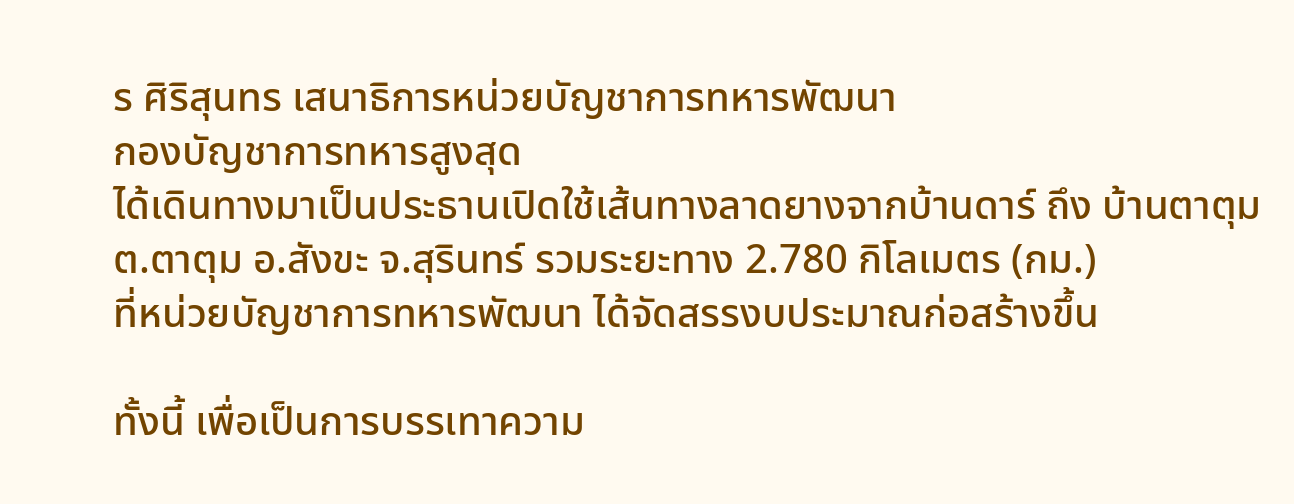ร ศิริสุนทร เสนาธิการหน่วยบัญชาการทหารพัฒนา
กองบัญชาการทหารสูงสุด
ได้เดินทางมาเป็นประธานเปิดใช้เส้นทางลาดยางจากบ้านดาร์ ถึง บ้านตาตุม
ต.ตาตุม อ.สังขะ จ.สุรินทร์ รวมระยะทาง 2.780 กิโลเมตร (กม.)
ที่หน่วยบัญชาการทหารพัฒนา ได้จัดสรรงบประมาณก่อสร้างขึ้น

ทั้งนี้ เพื่อเป็นการบรรเทาความ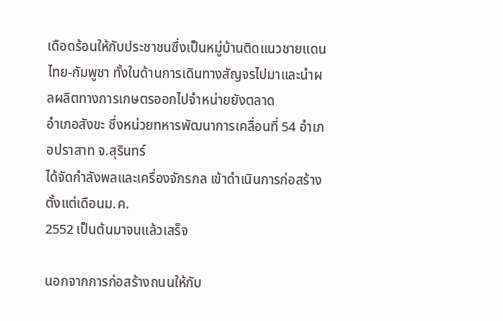เดือดร้อนให้กับประชาชนซึ่งเป็นหมู่บ้านติดแนวชายแดน
ไทย-กัมพูชา ทั้งในด้านการเดินทางสัญจรไปมาและนำผลผลิตทางการเกษตรออกไปจำหน่ายยังตลาด
อำเภอสังขะ ซึ่งหน่วยทหารพัฒนาการเคลื่อนที่ 54 อำเภอปราสาท จ.สุรินทร์
ได้จัดกำลังพลและเครื่องจักรกล เข้าดำเนินการก่อสร้างตั้งแต่เดือนม.ค.
2552 เป็นต้นมาจนแล้วเสร็จ

นอกจากการก่อสร้างถนนให้กับ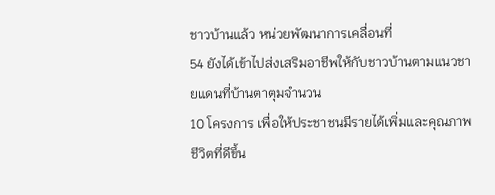ชาวบ้านแล้ว หน่วยพัฒนาการเคลื่อนที่
54 ยังได้เข้าไปส่งเสริมอาชีพให้กับชาวบ้านตามแนวชายแดนที่บ้านตาตุมจำนวน
10 โครงการ เพื่อให้ประชาชนมีรายได้เพิ่มและคุณภาพชีวิตที่ดีขึ้น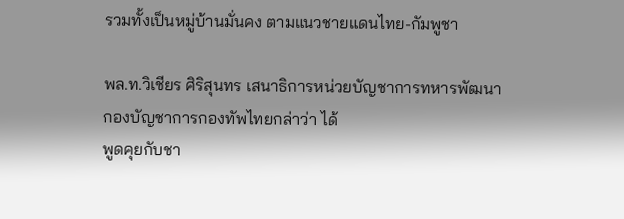รวมทั้งเป็นหมู่บ้านมั่นคง ตามแนวชายแดนไทย-กัมพูชา

พล.ท.วิเชียร ศิริสุนทร เสนาธิการหน่วยบัญชาการทหารพัฒนา
กองบัญชาการกองทัพไทยกล่าว่า ได้
พูดคุยกับชา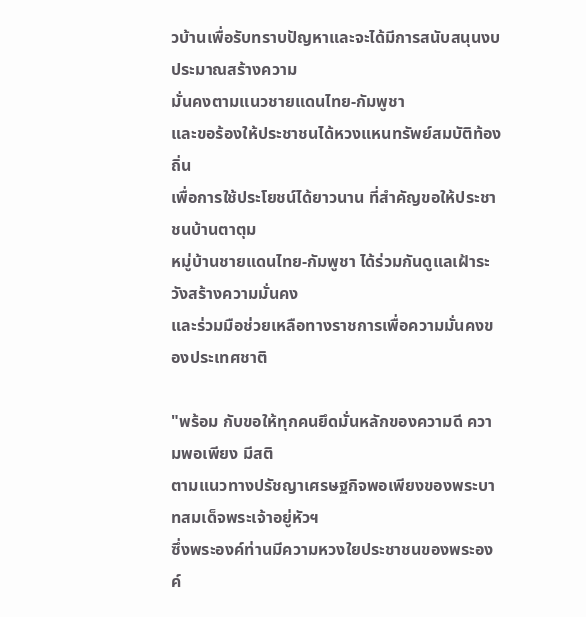วบ้านเพื่อรับทราบปัญหาและจะได้มีการสนับสนุนงบประมาณสร้างความ
มั่นคงตามแนวชายแดนไทย-กัมพูชา
และขอร้องให้ประชาชนได้หวงแหนทรัพย์สมบัติท้องถิ่น
เพื่อการใช้ประโยชน์ได้ยาวนาน ที่สำคัญขอให้ประชาชนบ้านตาตุม
หมู่บ้านชายแดนไทย-กัมพูชา ได้ร่วมกันดูแลเฝ้าระวังสร้างความมั่นคง
และร่วมมือช่วยเหลือทางราชการเพื่อความมั่นคงของประเทศชาติ

"พร้อม กับขอให้ทุกคนยึดมั่นหลักของความดี ความพอเพียง มีสติ
ตามแนวทางปรัชญาเศรษฐกิจพอเพียงของพระบาทสมเด็จพระเจ้าอยู่หัวฯ
ซึ่งพระองค์ท่านมีความหวงใยประชาชนของพระองค์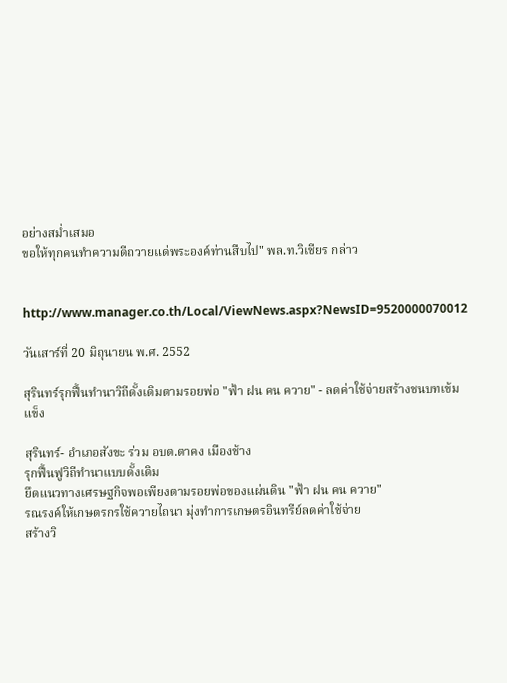อย่างสม่ำเสมอ
ขอให้ทุกคนทำความดีถวายแด่พระองค์ท่านสืบไป" พล.ท.วิเชียร กล่าว


http://www.manager.co.th/Local/ViewNews.aspx?NewsID=9520000070012

วันเสาร์ที่ 20 มิถุนายน พ.ศ. 2552

สุรินทร์รุกฟื้นทำนาวิถีดั้งเดิมตามรอยพ่อ "ฟ้า ฝน คน ควาย" - ลดค่าใช้จ่ายสร้างชนบทเข้มแข็ง

สุรินทร์- อำเภอสังขะ ร่วม อบต.ตาคง เมืองช้าง
รุกฟื้นฟูวิถีทำนาแบบดั้งเดิม
ยึดแนวทางเศรษฐกิจพอเพียงตามรอยพ่อของแผ่นดิน "ฟ้า ฝน คน ควาย"
รณรงค์ให้เกษตรกรใช้ควายไถนา มุ่งทำการเกษตรอินทรีย์ลดค่าใช้จ่าย
สร้างวิ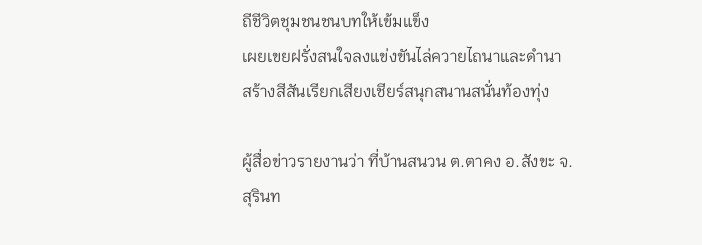ถีชีวิตชุมชนชนบทให้เข้มแข็ง
เผยเขยฝรั่งสนใจลงแข่งขันไล่ควายไถนาและดำนา
สร้างสีสันเรียกเสียงเชียร์สนุกสนานสนั่นท้องทุ่ง

ผู้สื่อข่าวรายงานว่า ที่บ้านสนวน ต.ตาคง อ.สังขะ จ.สุรินท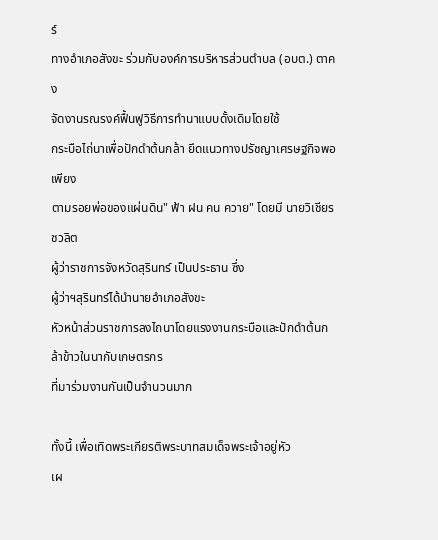ร์
ทางอำเภอสังขะ ร่วมกับองค์การบริหารส่วนตำบล (อบต.) ตาคง
จัดงานรณรงค์ฟื้นฟูวิธีการทำนาแบบดั้งเดิมโดยใช้
กระบือไถ่นาเพื่อปักดำต้นกล้า ยึดแนวทางปรัชญาเศรษฐกิจพอเพียง
ตามรอยพ่อของแผ่นดิน" ฟ้า ฝน คน ควาย" โดยมี นายวิเชียร ชวลิต
ผู้ว่าราชการจังหวัดสุรินทร์ เป็นประธาน ซึ่ง
ผู้ว่าฯสุรินทร์ได้นำนายอำเภอสังขะ
หัวหน้าส่วนราชการลงไถนาโดยแรงงานกระบือและปักดำต้นกล้าข้าวในนากับเกษตรกร
ที่มาร่วมงานกันเป็นจำนวนมาก

ทั้งนี้ เพื่อเทิดพระเกียรติพระบาทสมเด็จพระเจ้าอยู่หัว
เผ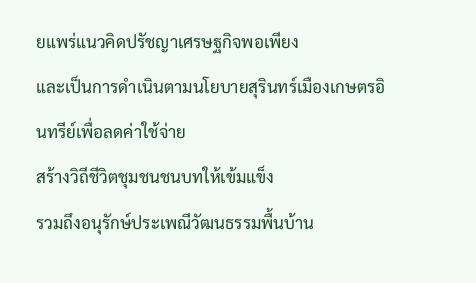ยแพร่แนวคิดปรัชญาเศรษฐกิจพอเพียง
และเป็นการดำเนินตามนโยบายสุรินทร์เมืองเกษตรอินทรีย์เพื่อลดค่าใช้จ่าย
สร้างวิถีชีวิตชุมชนชนบทให้เข้มแข็ง
รวมถึงอนุรักษ์ประเพณีวัฒนธรรมพื้นบ้าน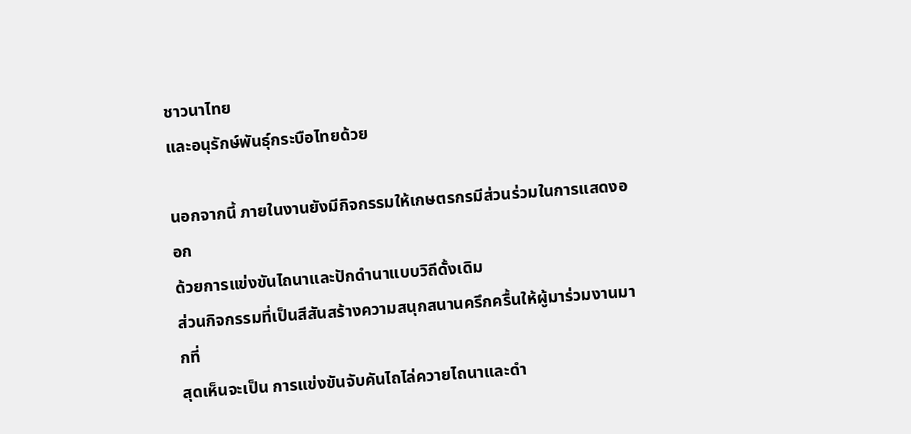ชาวนาไทย
และอนุรักษ์พันธุ์กระบือไทยด้วย

นอกจากนี้ ภายในงานยังมีกิจกรรมให้เกษตรกรมีส่วนร่วมในการแสดงออก
ด้วยการแข่งขันไถนาและปักดำนาแบบวิถีดั้งเดิม
ส่วนกิจกรรมที่เป็นสีสันสร้างความสนุกสนานครึกครื้นให้ผู้มาร่วมงานมากที่
สุดเห็นจะเป็น การแข่งขันจับคันไถไล่ควายไถนาและดำ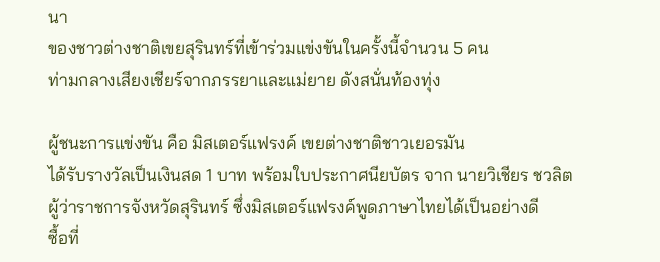นา
ของชาวต่างชาติเขยสุรินทร์ที่เข้าร่วมแข่งขันในครั้งนี้จำนวน 5 คน
ท่ามกลางเสียงเชียร์จากภรรยาและแม่ยาย ดังสนั่นท้องทุ่ง

ผู้ชนะการแข่งขัน คือ มิสเตอร์แฟรงค์ เขยต่างชาติชาวเยอรมัน
ได้รับรางวัลเป็นเงินสด 1 บาท พร้อมใบประกาศนียบัตร จาก นายวิเชียร ชวลิต
ผู้ว่าราชการจังหวัดสุรินทร์ ซึ่งมิสเตอร์แฟรงค์พูดภาษาไทยได้เป็นอย่างดี
ซื้อที่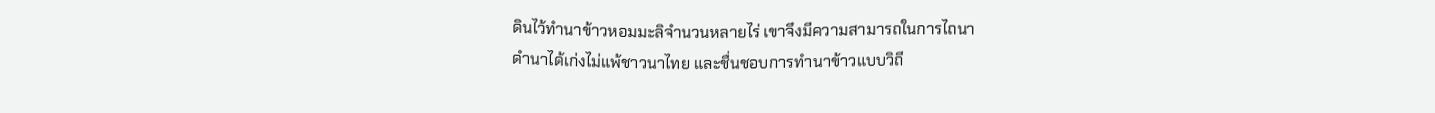ดินไว้ทำนาข้าวหอมมะลิจำนวนหลายไร่ เขาจึงมีความสามารถในการไถนา
ดำนาได้เก่งไม่แพ้ชาวนาไทย และชื่นชอบการทำนาข้าวแบบวิถี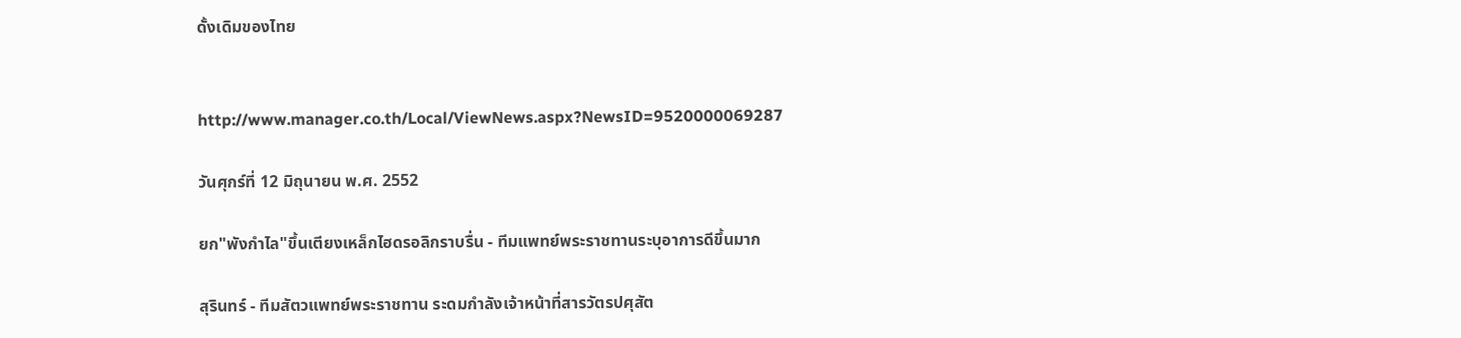ดั้งเดิมของไทย


http://www.manager.co.th/Local/ViewNews.aspx?NewsID=9520000069287

วันศุกร์ที่ 12 มิถุนายน พ.ศ. 2552

ยก"พังกำไล"ขึ้นเตียงเหล็กไฮดรอลิกราบรื่น - ทีมแพทย์พระราชทานระบุอาการดีขึ้นมาก

สุรินทร์ - ทีมสัตวแพทย์พระราชทาน ระดมกำลังเจ้าหน้าที่สารวัตรปศุสัต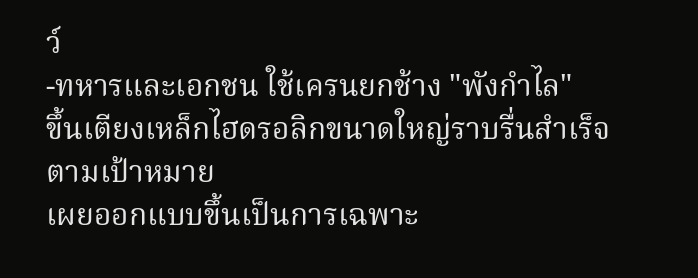ว์
-ทหารและเอกชน ใช้เครนยกช้าง "พังกำไล"
ขึ้นเตียงเหล็กไฮดรอลิกขนาดใหญ่ราบรื่นสำเร็จตามเป้าหมาย
เผยออกแบบขึ้นเป็นการเฉพาะ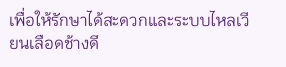เพื่อให้รักษาได้สะดวกและระบบไหลเวียนเลือดช้างดี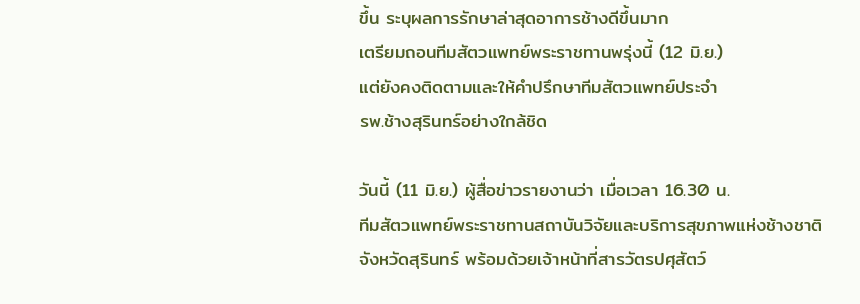ขึ้น ระบุผลการรักษาล่าสุดอาการช้างดีขึ้นมาก
เตรียมถอนทีมสัตวแพทย์พระราชทานพรุ่งนี้ (12 มิ.ย.)
แต่ยังคงติดตามและให้คำปรึกษาทีมสัตวแพทย์ประจำ
รพ.ช้างสุรินทร์อย่างใกล้ชิด

วันนี้ (11 มิ.ย.) ผู้สื่อข่าวรายงานว่า เมื่อเวลา 16.30 น.
ทีมสัตวแพทย์พระราชทานสถาบันวิจัยและบริการสุขภาพแห่งช้างชาติ
จังหวัดสุรินทร์ พร้อมด้วยเจ้าหน้าที่สารวัตรปศุสัตว์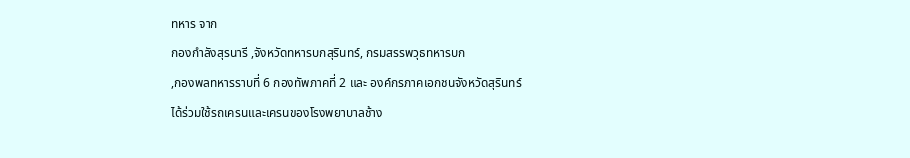ทหาร จาก
กองกำลังสุรนารี ,จังหวัดทหารบกสุรินทร์, กรมสรรพวุธทหารบก
,กองพลทหารราบที่ 6 กองทัพภาคที่ 2 และ องค์กรภาคเอกชนจังหวัดสุรินทร์
ได้ร่วมใช้รถเครนและเครนของโรงพยาบาลช้าง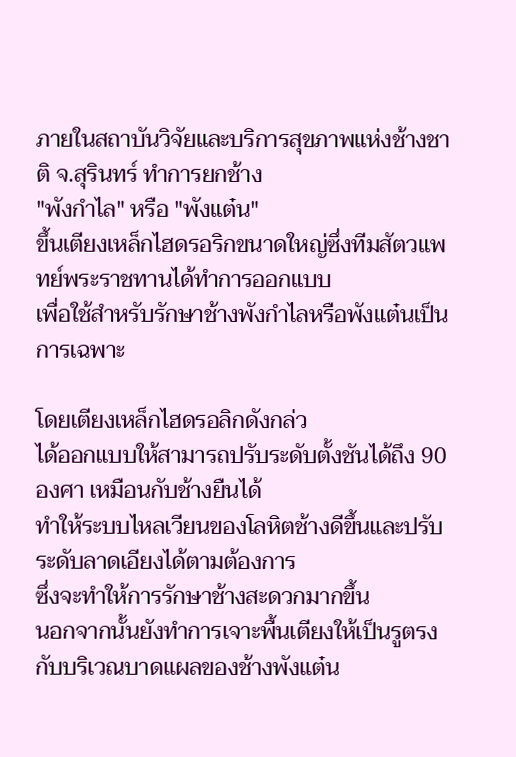ภายในสถาบันวิจัยและบริการสุขภาพแห่งช้างชาติ จ.สุรินทร์ ทำการยกช้าง
"พังกำไล" หรือ "พังแต๋น"
ขึ้นเตียงเหล็กไฮดรอริกขนาดใหญ่ซึ่งทีมสัตวแพทย์พระราชทานได้ทำการออกแบบ
เพื่อใช้สำหรับรักษาช้างพังกำไลหรือพังแต๋นเป็นการเฉพาะ

โดยเตียงเหล็กไฮดรอลิกดังกล่ว
ได้ออกแบบให้สามารถปรับระดับตั้งชันได้ถึง 90 องศา เหมือนกับช้างยืนได้
ทำให้ระบบไหลเวียนของโลหิตช้างดีขึ้นและปรับระดับลาดเอียงได้ตามต้องการ
ซึ่งจะทำให้การรักษาช้างสะดวกมากขึ้น
นอกจากนั้นยังทำการเจาะพื้นเตียงให้เป็นรูตรงกับบริเวณบาดแผลของช้างพังแต๋น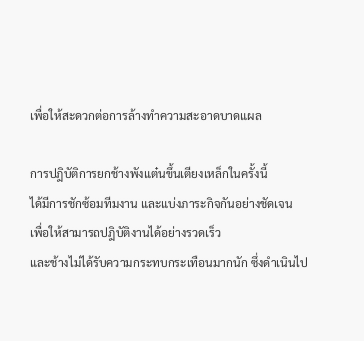เพื่อให้สะดวกต่อการล้างทำความสะอาดบาดแผล

การปฎิบัติการยกช้างพังแต๋นขึ้นเตียงเหล็กในครั้งนี้
ได้มีการชักซ้อมทีมงาน และแบ่งภาระกิจกันอย่างชัดเจน
เพื่อให้สามารถปฎิบัติงานได้อย่างรวดเร็ว
และช้างไม่ได้รับความกระทบกระเทือนมากนัก ซึ่งดำเนินไป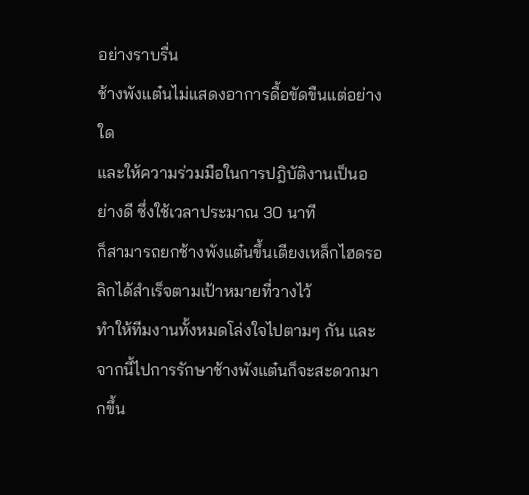อย่างราบรื่น
ช้างพังแต๋นไม่แสดงอาการดื้อขัดขืนแต่อย่างใด
และให้ความร่วมมือในการปฎิบัติงานเป็นอย่างดี ซึ่งใช้เวลาประมาณ 30 นาที
ก็สามารถยกช้างพังแต๋นขึ้นเตียงเหล็กไฮดรอลิกได้สำเร็จตามเป้าหมายที่วางไว้
ทำให้ทีมงานทั้งหมดโล่งใจไปตามๆ กัน และ
จากนี้ไปการรักษาช้างพังแต๋นก็จะสะดวกมากขึ้น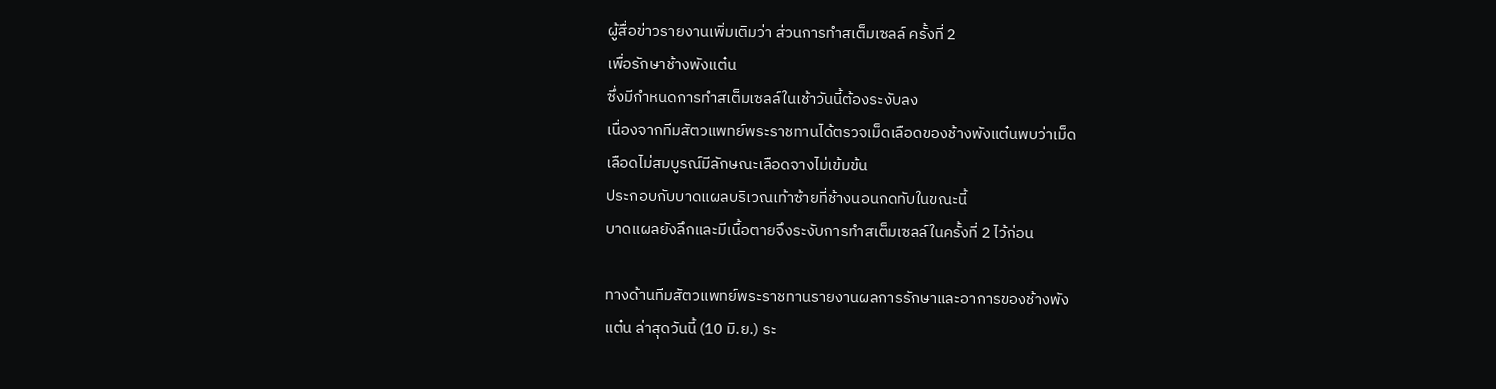ผู้สื่อข่าวรายงานเพิ่มเติมว่า ส่วนการทำสเต็มเซลล์ ครั้งที่ 2
เพื่อรักษาช้างพังแต๋น
ซึ่งมีกำหนดการทำสเต็มเซลล์ในเช้าวันนี้ต้องระงับลง
เนื่องจากทีมสัตวแพทย์พระราชทานได้ตรวจเม็ดเลือดของช้างพังแต๋นพบว่าเม็ด
เลือดไม่สมบูรณ์มีลักษณะเลือดจางไม่เข้มข้น
ประกอบกับบาดแผลบริเวณเท้าซ้ายที่ช้างนอนกดทับในขณะนี้
บาดแผลยังลึกและมีเนื้อตายจึงระงับการทำสเต็มเซลล์ในครั้งที่ 2 ไว้ก่อน

ทางด้านทีมสัตวแพทย์พระราชทานรายงานผลการรักษาและอาการของช้างพัง
แต๋น ล่าสุดวันนี้ (10 มิ.ย.) ระ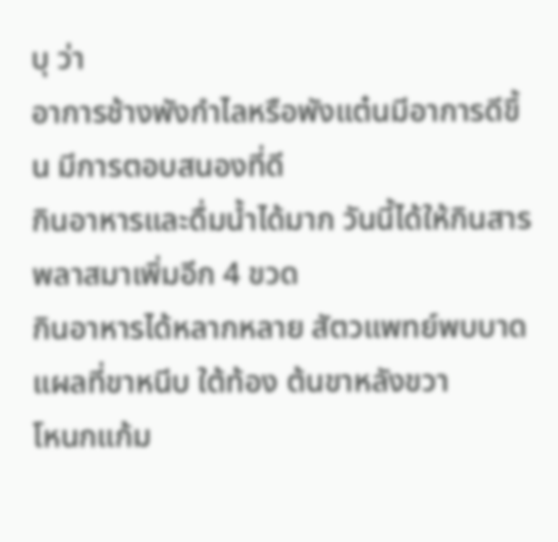บุ ว่า
อาการช้างพังกำไลหรือพังแต๋นมีอาการดีขึ้น มีการตอบสนองที่ดี
กินอาหารและดื่มน้ำได้มาก วันนี้ได้ให้กินสารพลาสมาเพิ่มอีก 4 ขวด
กินอาหารได้หลากหลาย สัตวแพทย์พบบาดแผลที่ขาหนีบ ใต้ท้อง ต้นขาหลังขวา
โหนกแก้ม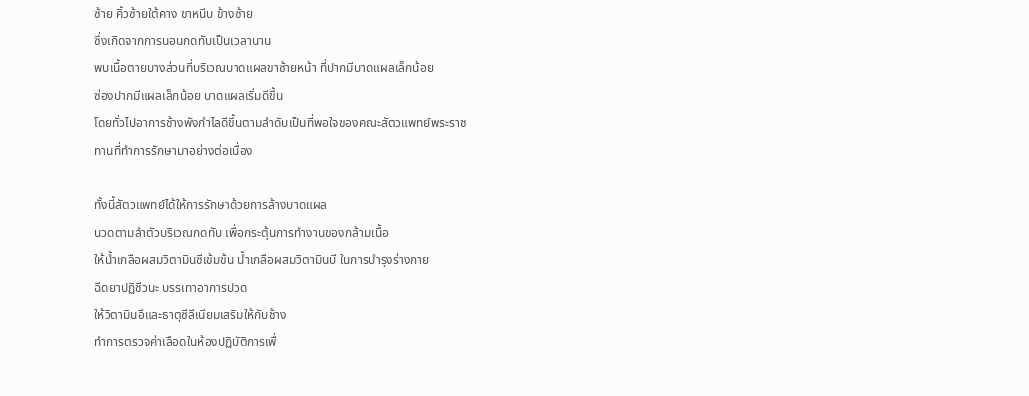ซ้าย คิ้วซ้ายใต้คาง ขาหนีบ ข้างซ้าย
ซึ่งเกิดจากการนอนกดทับเป็นเวลานาน
พบเนื้อตายบางส่วนที่บริเวณบาดแผลขาซ้ายหน้า ที่ปากมีบาดแผลเล็กน้อย
ช่องปากมีแผลเล็กน้อย บาดแผลเริ่มดีขึ้น
โดยทั่วไปอาการช้างพังกำไลดีขึ้นตามลำดับเป็นที่พอใจของคณะสัตวแพทย์พระราช
ทานที่ทำการรักษามาอย่างต่อเนื่อง

ทั้งนี้สัตวแพทย์ได้ให้การรักษาด้วยการล้างบาดแผล
นวดตามลำตัวบริเวณกดทับ เพื่อกระตุ้นการทำงานของกล้ามเนื้อ
ให้น้ำเกลือผสมวิตามินซีเข้มข้น น้ำเกลือผสมวิตามินบี ในการบำรุงร่างกาย
ฉีดยาปฏิชีวนะ บรรเทาอาการปวด
ให้วิตามินอีและธาตุซีลีเนียมเสริมให้กับช้าง
ทำการตรวจค่าเลือดในห้องปฏิบัติการเพื่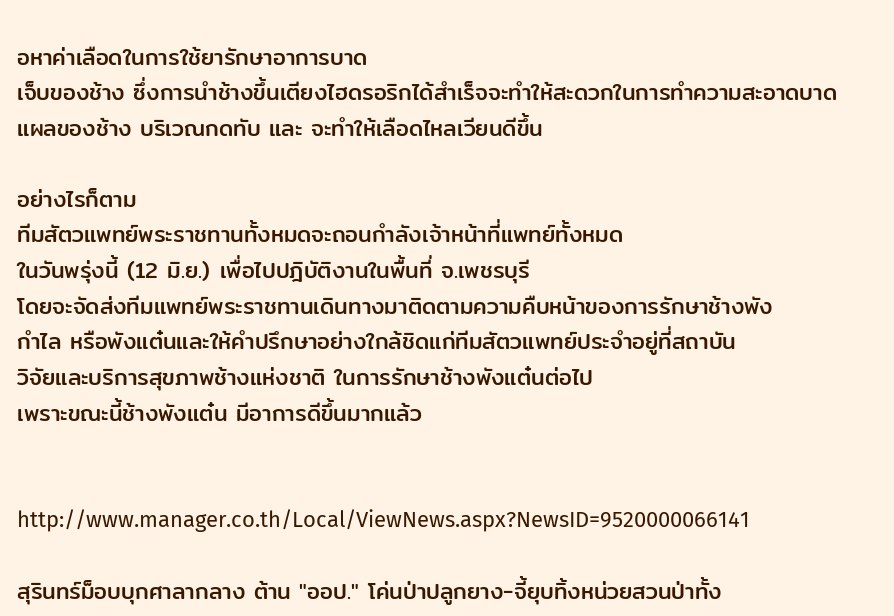อหาค่าเลือดในการใช้ยารักษาอาการบาด
เจ็บของช้าง ซึ่งการนำช้างขึ้นเตียงไฮดรอริกได้สำเร็จจะทำให้สะดวกในการทำความสะอาดบาด
แผลของช้าง บริเวณกดทับ และ จะทำให้เลือดไหลเวียนดีขึ้น

อย่างไรก็ตาม
ทีมสัตวแพทย์พระราชทานทั้งหมดจะถอนกำลังเจ้าหน้าที่แพทย์ทั้งหมด
ในวันพรุ่งนี้ (12 มิ.ย.) เพื่อไปปฎิบัติงานในพื้นที่ จ.เพชรบุรี
โดยจะจัดส่งทีมแพทย์พระราชทานเดินทางมาติดตามความคืบหน้าของการรักษาช้างพัง
กำไล หรือพังแต๋นและให้คำปรึกษาอย่างใกล้ชิดแก่ทีมสัตวแพทย์ประจำอยู่ที่สถาบัน
วิจัยและบริการสุขภาพช้างแห่งชาติ ในการรักษาช้างพังแต๋นต่อไป
เพราะขณะนี้ช้างพังแต๋น มีอาการดีขึ้นมากแล้ว


http://www.manager.co.th/Local/ViewNews.aspx?NewsID=9520000066141

สุรินทร์ม็อบบุกศาลากลาง ต้าน "ออป." โค่นป่าปลูกยาง-จี้ยุบทิ้งหน่วยสวนป่าทั้ง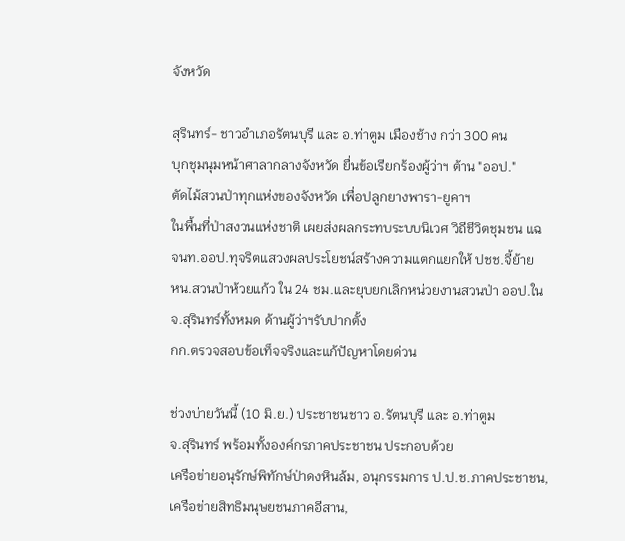จังหวัด

สุรินทร์- ชาวอำเภอรัตนบุรี และ อ.ท่าตูม เมืองช้าง กว่า 300 คน
บุกชุมนุมหน้าศาลากลางจังหวัด ยื่นข้อเรียกร้องผู้ว่าฯ ต้าน "ออป."
ตัดไม้สวนป่าทุกแห่งของจังหวัด เพื่อปลูกยางพารา-ยูคาฯ
ในพื้นที่ป่าสงวนแห่งชาติ เผยส่งผลกระทบระบบนิเวศ วิถีชีวิตชุมชน แฉ
จนท.ออป.ทุจริตแสวงผลประโยชน์สร้างความแตกแยกให้ ปชช.จี้ย้าย
หน.สวนป่าห้วยแก้ว ใน 24 ชม.และยุบยกเลิกหน่วยงานสวนป่า ออป.ใน
จ.สุรินทร์ทั้งหมด ด้านผู้ว่าฯรับปากตั้ง
กก.ตรวจสอบข้อเท็จจริงและแก้ปัญหาโดยด่วน

ช่วงบ่ายวันนี้ (10 มิ.ย.) ประชาชนชาว อ.รัตนบุรี และ อ.ท่าตูม
จ.สุรินทร์ พร้อมทั้งองค์กรภาคประชาชน ประกอบด้วย
เครือข่ายอนุรักษ์พิทักษ์ป่าดงหินล้ม, อนุกรรมการ ป.ป.ช.ภาคประชาชน,
เครือข่ายสิทธิมนุษยชนภาคอีสาน,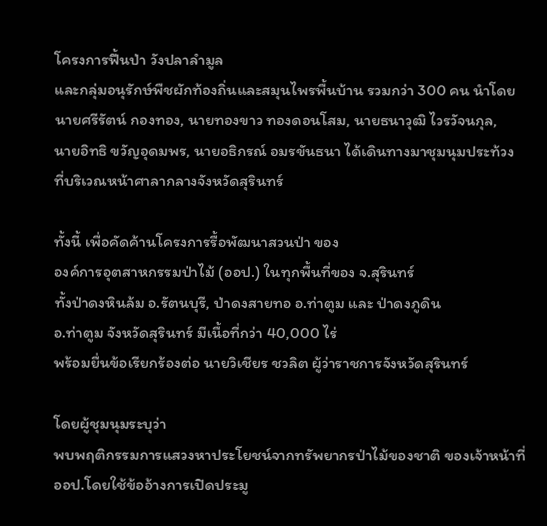โครงการฟื้นป่า วังปลาลำมูล
และกลุ่มอนุรักษ์พืชผักท้องถิ่นและสมุนไพรพื้นบ้าน รวมกว่า 300 คน นำโดย
นายศรีรัตน์ กองทอง, นายทองขาว ทองดอนโสม, นายธนาวุฒิ ไวรวัจนกุล,
นายอิทธิ ขวัญอุดมพร, นายอธิกรณ์ อมรขันธนา ได้เดินทางมาชุมนุมประท้วง
ที่บริเวณหน้าศาลากลางจังหวัดสุรินทร์

ทั้งนี้ เพื่อคัดค้านโครงการรื้อพัฒนาสวนป่า ของ
องค์การอุตสาหกรรมป่าไม้ (ออป.) ในทุกพื้นที่ของ จ.สุรินทร์
ทั้งป่าดงหินล้ม อ.รัตนบุรี, ป่าดงสายทอ อ.ท่าตูม และ ป่าดงภูดิน
อ.ท่าตูม จังหวัดสุรินทร์ มีเนื้อที่กว่า 40,000 ไร่
พร้อมยื่นข้อเรียกร้องต่อ นายวิเชียร ชวลิต ผู้ว่าราชการจังหวัดสุรินทร์

โดยผู้ชุมนุมระบุว่า
พบพฤติกรรมการแสวงหาประโยชน์จากทรัพยากรป่าไม้ของชาติ ของเจ้าหน้าที่
ออป.โดยใช้ข้ออ้างการเปิดประมู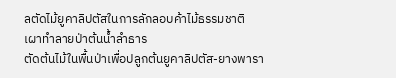ลตัดไม้ยูคาลิปตัสในการลักลอบค้าไม้ธรรมชาติ
เผาทำลายป่าต้นน้ำลำธาร
ตัดต้นไม้ในพื้นป่าเพื่อปลูกต้นยูคาลิปตัส-ยางพารา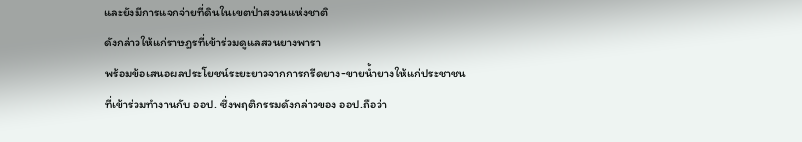และยังมีการแจกจ่ายที่ดินในเขตป่าสงวนแห่งชาติ
ดังกล่าวให้แก่ราษฎรที่เข้าร่วมดูแลสวนยางพารา
พร้อมข้อเสนอผลประโยชน์ระยะยาวจากการกรีดยาง-ขายน้ำยางให้แก่ประชาชน
ที่เข้าร่วมทำงานกับ ออป. ซึ่งพฤติกรรมดังกล่าวของ ออป.ถือว่า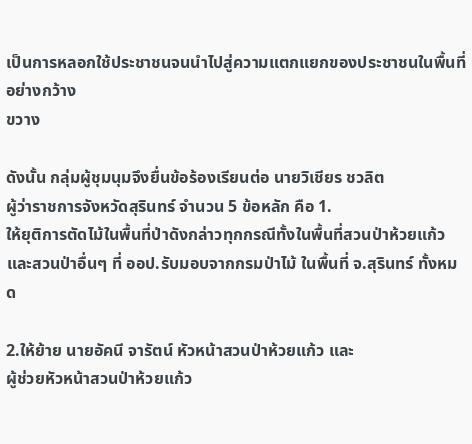เป็นการหลอกใช้ประชาชนจนนำไปสู่ความแตกแยกของประชาชนในพื้นที่อย่างกว้าง
ขวาง

ดังนั้น กลุ่มผู้ชุมนุมจึงยื่นข้อร้องเรียนต่อ นายวิเชียร ชวลิต
ผู้ว่าราชการจังหวัดสุรินทร์ จำนวน 5 ข้อหลัก คือ 1.
ให้ยุติการตัดไม้ในพื้นที่ป่าดังกล่าวทุกกรณีทั้งในพื้นที่สวนป่าห้วยแก้ว
และสวนป่าอื่นๆ ที่ ออป.รับมอบจากกรมป่าไม้ ในพื้นที่ จ.สุรินทร์ ทั้งหมด

2.ให้ย้าย นายอัคนี จารัตน์ หัวหน้าสวนป่าห้วยแก้ว และ
ผู้ช่วยหัวหน้าสวนป่าห้วยแก้ว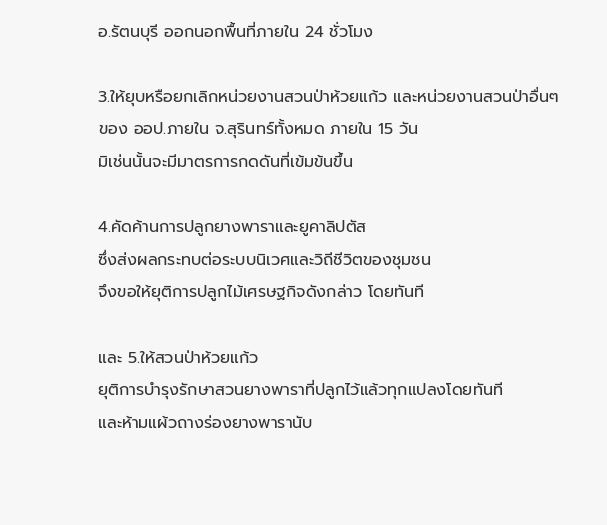อ.รัตนบุรี ออกนอกพื้นที่ภายใน 24 ชั่วโมง

3.ให้ยุบหรือยกเลิกหน่วยงานสวนป่าห้วยแก้ว และหน่วยงานสวนป่าอื่นๆ
ของ ออป.ภายใน จ.สุรินทร์ทั้งหมด ภายใน 15 วัน
มิเช่นนั้นจะมีมาตรการกดดันที่เข้มข้นขึ้น

4.คัดค้านการปลูกยางพาราและยูคาลิปตัส
ซึ่งส่งผลกระทบต่อระบบนิเวศและวิถีชีวิตของชุมชน
จึงขอให้ยุติการปลูกไม้เศรษฐกิจดังกล่าว โดยทันที

และ 5.ให้สวนป่าห้วยแก้ว
ยุติการบำรุงรักษาสวนยางพาราที่ปลูกไว้แล้วทุกแปลงโดยทันที
และห้ามแผ้วถางร่องยางพารานับ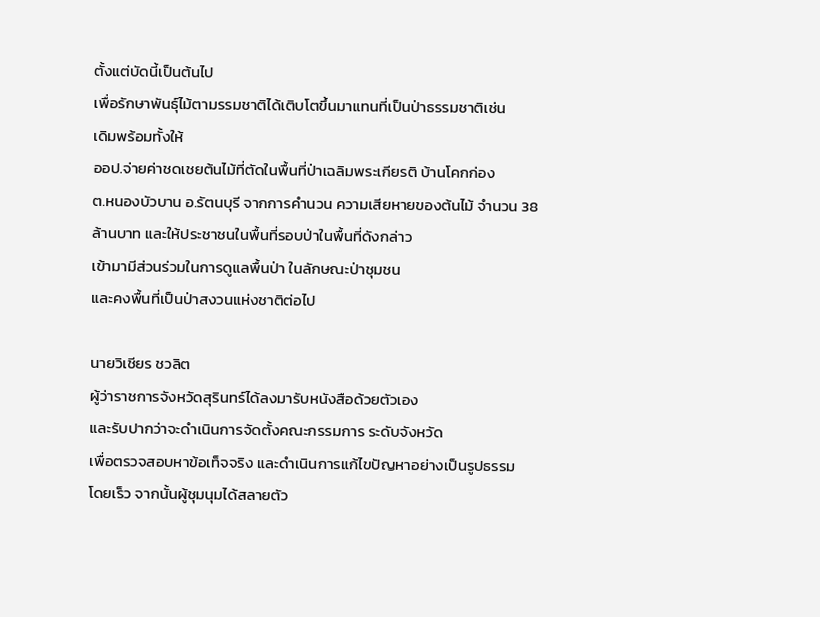ตั้งแต่บัดนี้เป็นต้นไป
เพื่อรักษาพันธุ์ไม้ตามรรมชาติได้เติบโตขึ้นมาแทนที่เป็นป่าธรรมชาติเช่น
เดิมพร้อมทั้งให้
ออป.จ่ายค่าชดเชยต้นไม้ที่ตัดในพื้นที่ป่าเฉลิมพระเกียรติ บ้านโคกก่อง
ต.หนองบัวบาน อ.รัตนบุรี จากการคำนวน ความเสียหายของต้นไม้ จำนวน 38
ล้านบาท และให้ประชาชนในพื้นที่รอบป่าในพื้นที่ดังกล่าว
เข้ามามีส่วนร่วมในการดูแลพื้นป่า ในลักษณะป่าชุมชน
และคงพื้นที่เป็นป่าสงวนแห่งชาติต่อไป

นายวิเชียร ชวลิต
ผู้ว่าราชการจังหวัดสุรินทร์ได้ลงมารับหนังสือด้วยตัวเอง
และรับปากว่าจะดำเนินการจัดตั้งคณะกรรมการ ระดับจังหวัด
เพื่อตรวจสอบหาข้อเท็จจริง และดำเนินการแก้ไขปัญหาอย่างเป็นรูปธรรม
โดยเร็ว จากนั้นผู้ชุมนุมได้สลายตัว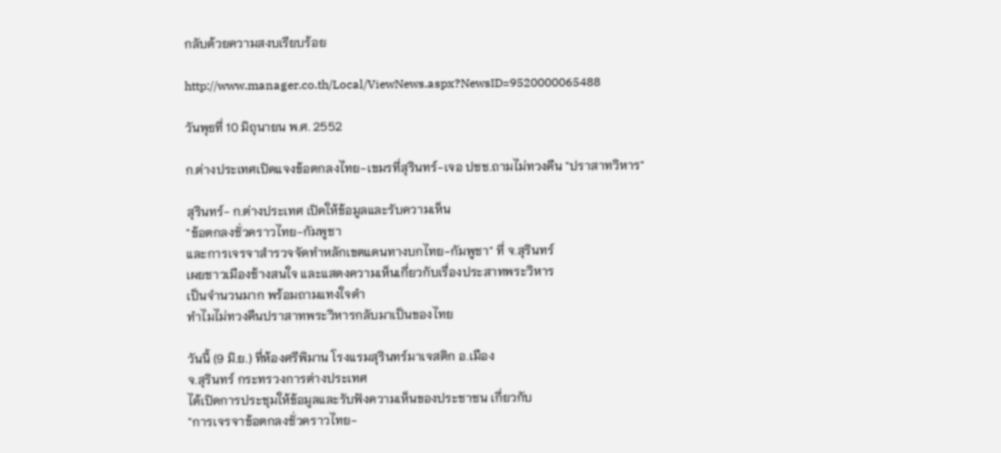กลับด้วยความสงบเรียบร้อย

http://www.manager.co.th/Local/ViewNews.aspx?NewsID=9520000065488

วันพุธที่ 10 มิถุนายน พ.ศ. 2552

ก.ต่างประเทศเปิดแจงข้อตกลงไทย-เขมรที่สุรินทร์-เจอ ปชช.ถามไม่ทวงคืน "ปราสาทวิหาร"

สุรินทร์- ก.ต่างประเทศ เปิดให้ข้อมูลและรับความเห็น
"ข้อตกลงชั่วคราวไทย-กัมพูชา
และการเจรจาสำรวจจัดทำหลักเขตแดนทางบกไทย-กัมพูชา" ที่ จ.สุรินทร์
เผยชาวเมืองช้างสนใจ และแสดงความเห็นเกี่ยวกับเรื่องประสาทพระวิหาร
เป็นจำนวนมาก พร้อมถามแทงใจดำ
ทำไมไม่ทวงคืนปราสาทพระวิหารกลับมาเป็นของไทย

วันนี้ (9 มิ.ย.) ที่ห้องศรีพิมาน โรงแรมสุรินทร์มาเจสติก อ.เมือง
จ.สุรินทร์ กระทรวงการต่างประเทศ
ได้เปิดการประชุมให้ข้อมูลและรับฟังความเห็นของประชาชน เกี่ยวกับ
"การเจรจาข้อตกลงชั่วคราวไทย-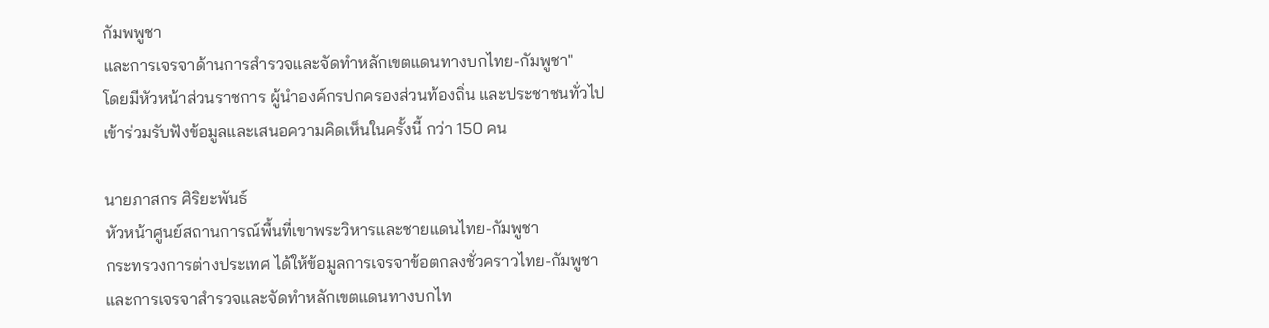กัมพพูชา
และการเจรจาด้านการสำรวจและจัดทำหลักเขตแดนทางบกไทย-กัมพูชา"
โดยมีหัวหน้าส่วนราชการ ผู้นำองค์กรปกครองส่วนท้องถิ่น และประชาชนทั่วไป
เข้าร่วมรับฟังข้อมูลและเสนอความคิดเห็นในครั้งนี้ กว่า 150 คน

นายภาสกร ศิริยะพันธ์
หัวหน้าศูนย์สถานการณ์พื้นที่เขาพระวิหารและชายแดนไทย-กัมพูชา
กระทรวงการต่างประเทศ ได้ให้ข้อมูลการเจรจาข้อตกลงชั่วคราวไทย-กัมพูชา
และการเจรจาสำรวจและจัดทำหลักเขตแดนทางบกไท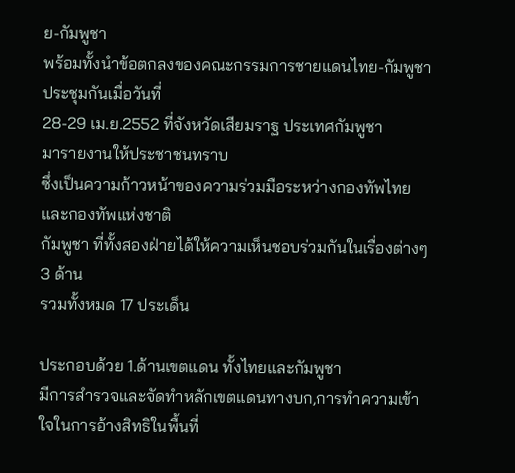ย-กัมพูชา
พร้อมทั้งนำข้อตกลงของคณะกรรมการชายแดนไทย-กัมพูชา ประชุมกันเมื่อวันที่
28-29 เม.ย.2552 ที่จังหวัดเสียมราฐ ประเทศกัมพูชา
มารายงานให้ประชาชนทราบ
ซึ่งเป็นความก้าวหน้าของความร่วมมือระหว่างกองทัพไทยและกองทัพแห่งชาติ
กัมพูชา ที่ทั้งสองฝ่ายได้ให้ความเห็นชอบร่วมกันในเรื่องต่างๆ 3 ด้าน
รวมทั้งหมด 17 ประเด็น

ประกอบด้วย 1.ด้านเขตแดน ทั้งไทยและกัมพูชา
มีการสำรวจและจัดทำหลักเขตแดนทางบก,การทำความเข้าใจในการอ้างสิทธิในพื้นที่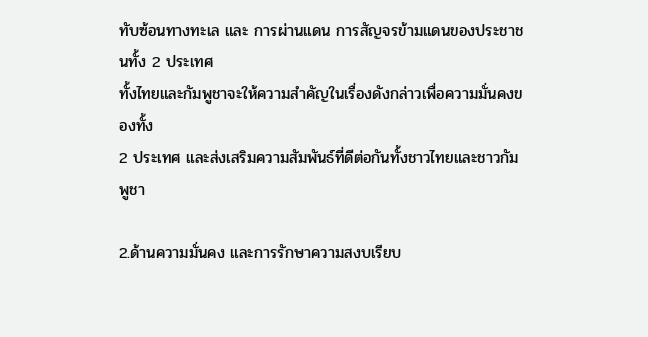ทับซ้อนทางทะเล และ การผ่านแดน การสัญจรข้ามแดนของประชาชนทั้ง 2 ประเทศ
ทั้งไทยและกัมพูชาจะให้ความสำคัญในเรื่องดังกล่าวเพื่อความมั่นคงของทั้ง
2 ประเทศ และส่งเสริมความสัมพันธ์ที่ดีต่อกันทั้งชาวไทยและชาวกัมพูชา

2.ด้านความมั่นคง และการรักษาความสงบเรียบ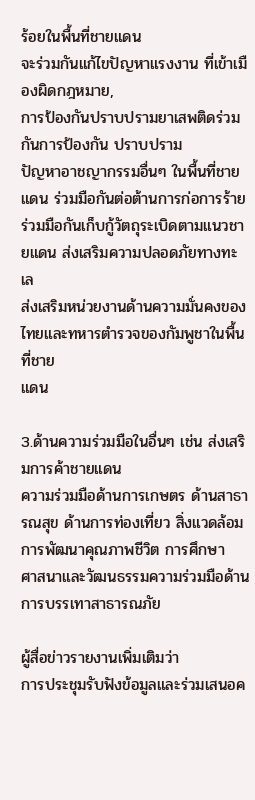ร้อยในพื้นที่ชายแดน
จะร่วมกันแก้ไขปัญหาแรงงาน ที่เข้าเมืองผิดกฎหมาย,
การป้องกันปราบปรามยาเสพติดร่วมกันการป้องกัน ปราบปราม
ปัญหาอาชญากรรมอื่นๆ ในพื้นที่ชายแดน ร่วมมือกันต่อต้านการก่อการร้าย
ร่วมมือกันเก็บกู้วัตถุระเบิดตามแนวชายแดน ส่งเสริมความปลอดภัยทางทะเล
ส่งเสริมหน่วยงานด้านความมั่นคงของไทยและทหารตำรวจของกัมพูชาในพื้นที่ชาย
แดน

3.ด้านความร่วมมือในอื่นๆ เช่น ส่งเสริมการค้าชายแดน
ความร่วมมือด้านการเกษตร ด้านสาธารณสุข ด้านการท่องเที่ยว สิ่งแวดล้อม
การพัฒนาคุณภาพชีวิต การศึกษา
ศาสนาและวัฒนธรรมความร่วมมือด้านการบรรเทาสาธารณภัย

ผู้สื่อข่าวรายงานเพิ่มเติมว่า
การประชุมรับฟังข้อมูลและร่วมเสนอค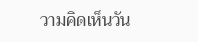วามคิดเห็นวัน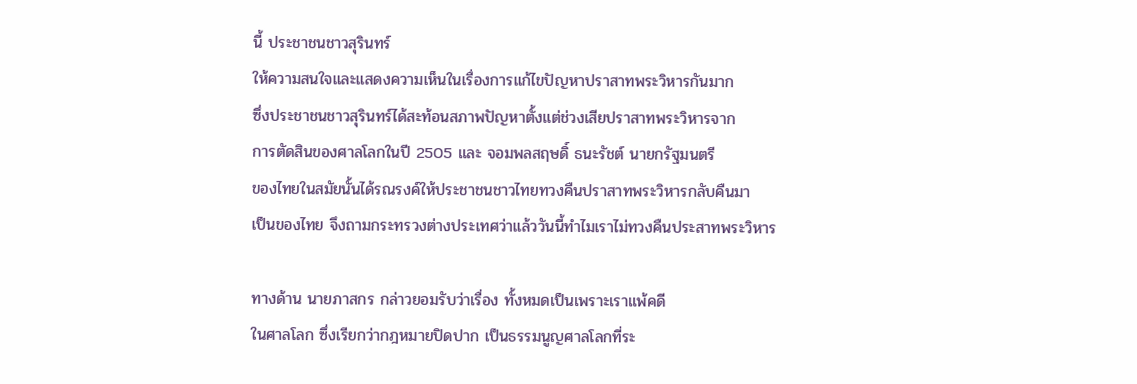นี้ ประชาชนชาวสุรินทร์
ให้ความสนใจและแสดงความเห็นในเรื่องการแก้ไขปัญหาปราสาทพระวิหารกันมาก
ซึ่งประชาชนชาวสุรินทร์ได้สะท้อนสภาพปัญหาตั้งแต่ช่วงเสียปราสาทพระวิหารจาก
การตัดสินของศาลโลกในปี 2505 และ จอมพลสฤษดิ์ ธนะรัชต์ นายกรัฐมนตรี
ของไทยในสมัยนั้นได้รณรงค์ให้ประชาชนชาวไทยทวงคืนปราสาทพระวิหารกลับคืนมา
เป็นของไทย จึงถามกระทรวงต่างประเทศว่าแล้ววันนี้ทำไมเราไม่ทวงคืนประสาทพระวิหาร

ทางด้าน นายภาสกร กล่าวยอมรับว่าเรื่อง ทั้งหมดเป็นเพราะเราแพ้คดี
ในศาลโลก ซึ่งเรียกว่ากฎหมายปิดปาก เป็นธรรมนูญศาลโลกที่ระ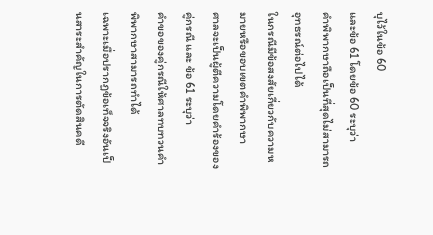บุไว้ในข้อ 60
และข้อ 61 โดยข้อ 60 ระบุว่า
คำพิพากษาถือเป็นที่สุดไม่สามารถอุทธรณ์ต่อไปได้
ในกรณีมีข้อสงสัยเกี่ยวกับความหมายหรือขอบเขตคำพิพากษา
ศาลจะเป็นผู้ตีความโดยคำร้องของคู่กรณี และ ข้อ 61 ระบุว่า
คำขอของคู่กรณีให้ศาลทบทวนคำพิพากษาสามารถทำได้
เฉพาะเมื่อปรากฏข้อเท็จจริงอันเป็นสาระสำคัญในการตัดสินคดี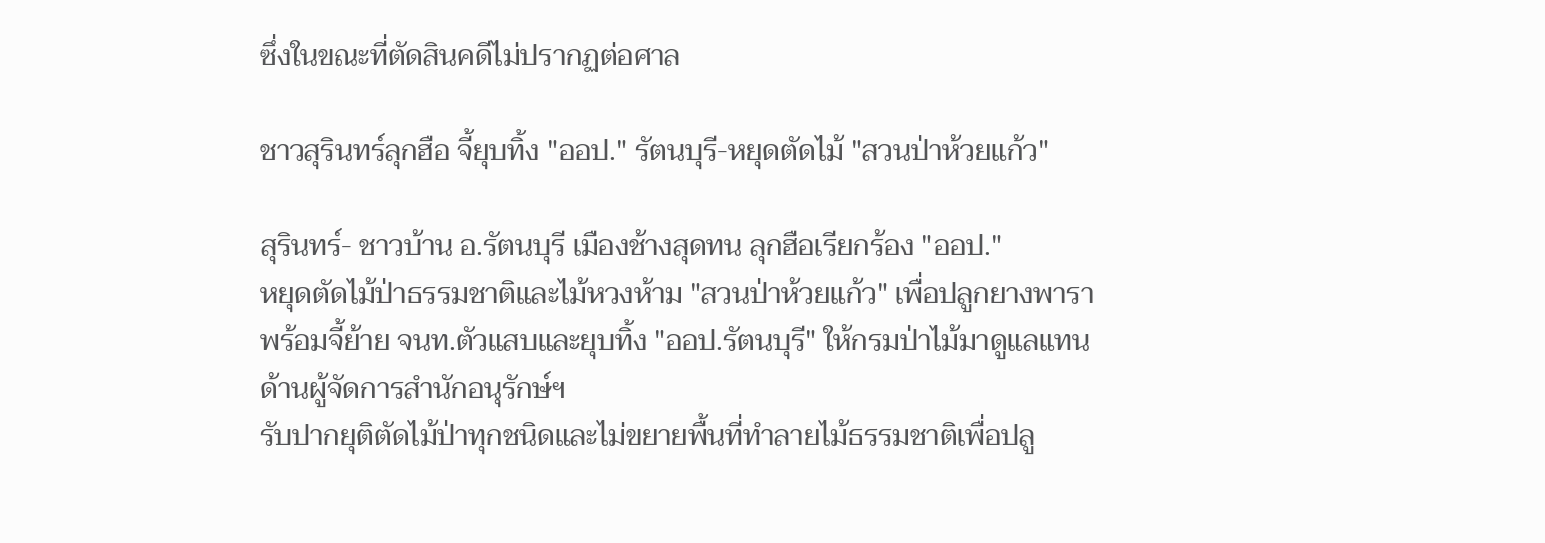ซึ่งในขณะที่ตัดสินคดีไม่ปรากฏต่อศาล

ชาวสุรินทร์ลุกฮือ จี้ยุบทิ้ง "ออป." รัตนบุรี-หยุดตัดไม้ "สวนป่าห้วยแก้ว"

สุรินทร์- ชาวบ้าน อ.รัตนบุรี เมืองช้างสุดทน ลุกฮือเรียกร้อง "ออป."
หยุดตัดไม้ป่าธรรมชาติและไม้หวงห้าม "สวนป่าห้วยแก้ว" เพื่อปลูกยางพารา
พร้อมจี้ย้าย จนท.ตัวแสบและยุบทิ้ง "ออป.รัตนบุรี" ให้กรมป่าไม้มาดูแลแทน
ด้านผู้จัดการสำนักอนุรักษ์ฯ
รับปากยุติตัดไม้ป่าทุกชนิดและไม่ขยายพื้นที่ทำลายไม้ธรรมชาติเพื่อปลู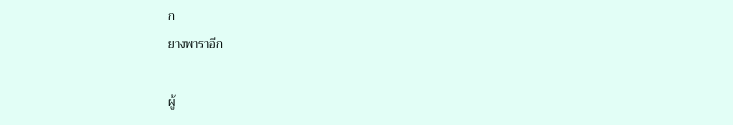ก
ยางพาราอีก

ผู้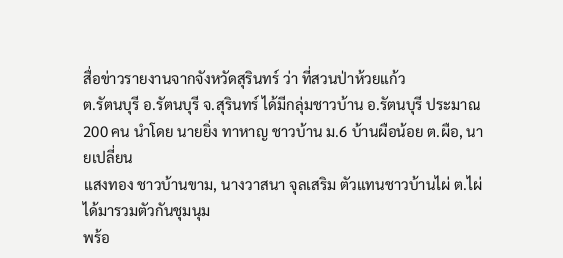สื่อข่าวรายงานจากจังหวัดสุรินทร์ ว่า ที่สวนป่าห้วยแก้ว
ต.รัตนบุรี อ.รัตนบุรี จ.สุรินทร์ ได้มีกลุ่มชาวบ้าน อ.รัตนบุรี ประมาณ
200 คน นำโดย นายยิ่ง ทาหาญ ชาวบ้าน ม.6 บ้านผือน้อย ต.ผือ, นายเปลี่ยน
แสงทอง ชาวบ้านขาม, นางวาสนา จุลเสริม ตัวแทนชาวบ้านไผ่ ต.ไผ่
ได้มารวมตัวกันชุมนุม
พร้อ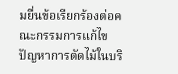มยื่นข้อเรียกร้องต่อคณะกรรมการแก้ไขปัญหาการตัดไม้ในบริ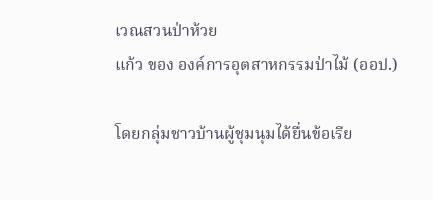เวณสวนป่าห้วย
แก้ว ของ องค์การอุตสาหกรรมป่าไม้ (ออป.)

โดยกลุ่มชาวบ้านผู้ชุมนุมได้ยื่นข้อเรีย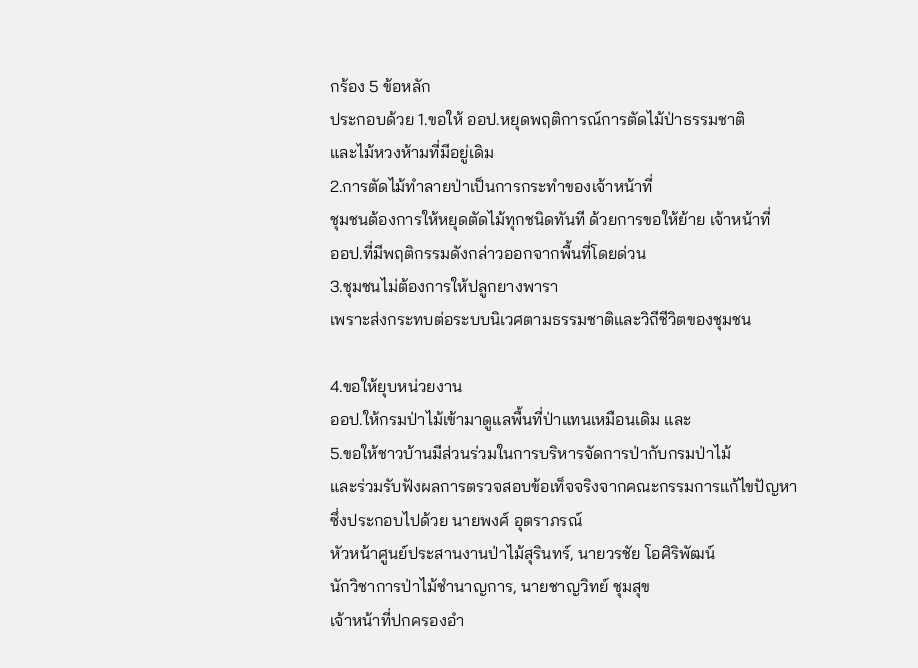กร้อง 5 ข้อหลัก
ประกอบด้วย 1.ขอให้ ออป.หยุดพฤติการณ์การตัดไม้ป่าธรรมชาติ
และไม้หวงห้ามที่มีอยู่เดิม
2.การตัดไม้ทำลายป่าเป็นการกระทำของเจ้าหน้าที่
ชุมชนต้องการให้หยุดตัดไม้ทุกชนิดทันที ด้วยการขอให้ย้าย เจ้าหน้าที่
ออป.ที่มีพฤติกรรมดังกล่าวออกจากพื้นที่โดยด่วน
3.ชุมชนไม่ต้องการให้ปลูกยางพารา
เพราะส่งกระทบต่อระบบนิเวศตามธรรมชาติและวิถีชีวิตของชุมชน

4.ขอให้ยุบหน่วยงาน
ออป.ให้กรมป่าไม้เข้ามาดูแลพื้นที่ป่าแทนเหมือนเดิม และ
5.ขอให้ชาวบ้านมีส่วนร่วมในการบริหารจัดการป่ากับกรมป่าไม้
และร่วมรับฟังผลการตรวจสอบข้อเท็จจริงจากคณะกรรมการแก้ไขปัญหา
ซึ่งประกอบไปด้วย นายพงศ์ อุตราภรณ์
หัวหน้าศูนย์ประสานงานป่าไม้สุรินทร์, นายวรชัย โอศิริพัฒน์
นักวิชาการป่าไม้ชำนาญการ, นายชาญวิทย์ ชุมสุข
เจ้าหน้าที่ปกครองอำ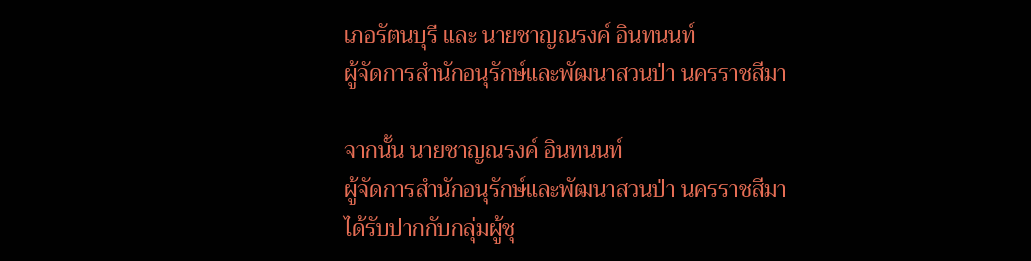เภอรัตนบุรี และ นายชาญณรงค์ อินทนนท์
ผู้จัดการสำนักอนุรักษ์และพัฒนาสวนป่า นครราชสีมา

จากนั้น นายชาญณรงค์ อินทนนท์
ผู้จัดการสำนักอนุรักษ์และพัฒนาสวนป่า นครราชสีมา
ได้รับปากกับกลุ่มผู้ชุ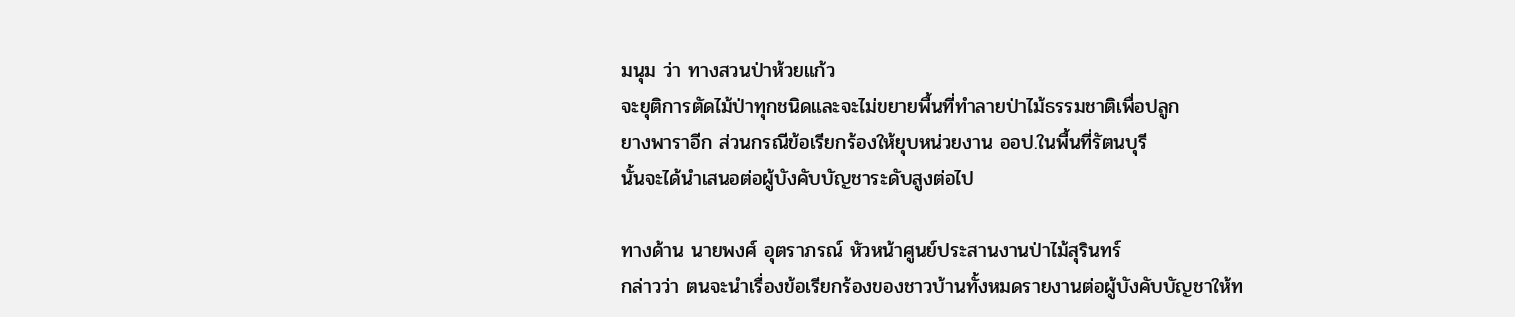มนุม ว่า ทางสวนป่าห้วยแก้ว
จะยุติการตัดไม้ป่าทุกชนิดและจะไม่ขยายพื้นที่ทำลายป่าไม้ธรรมชาติเพื่อปลูก
ยางพาราอีก ส่วนกรณีข้อเรียกร้องให้ยุบหน่วยงาน ออป.ในพื้นที่รัตนบุรี
นั้นจะได้นำเสนอต่อผู้บังคับบัญชาระดับสูงต่อไป

ทางด้าน นายพงศ์ อุตราภรณ์ หัวหน้าศูนย์ประสานงานป่าไม้สุรินทร์
กล่าวว่า ตนจะนำเรื่องข้อเรียกร้องของชาวบ้านทั้งหมดรายงานต่อผู้บังคับบัญชาให้ท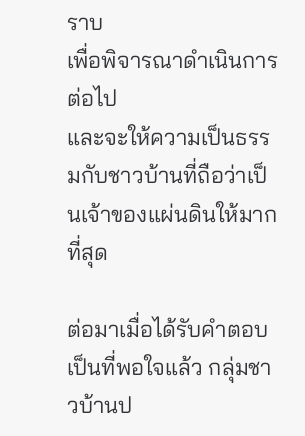ราบ
เพื่อพิจารณาดำเนินการต่อไป
และจะให้ความเป็นธรรมกับชาวบ้านที่ถือว่าเป็นเจ้าของแผ่นดินให้มากที่สุด

ต่อมาเมื่อได้รับคำตอบเป็นที่พอใจแล้ว กลุ่มชาวบ้านป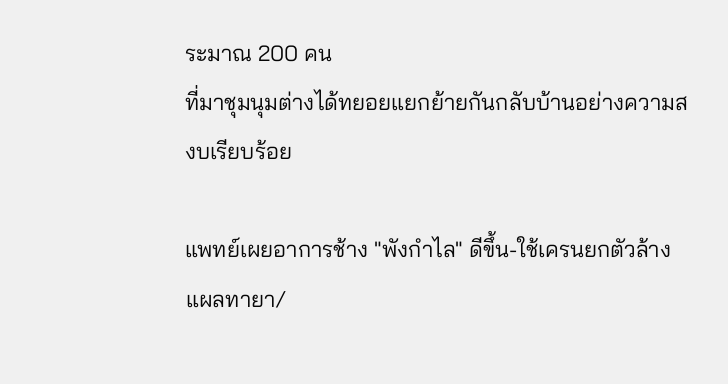ระมาณ 200 คน
ที่มาชุมนุมต่างได้ทยอยแยกย้ายกันกลับบ้านอย่างความสงบเรียบร้อย

แพทย์เผยอาการช้าง "พังกำไล" ดีขึ้น-ใช้เครนยกตัวล้างแผลทายา/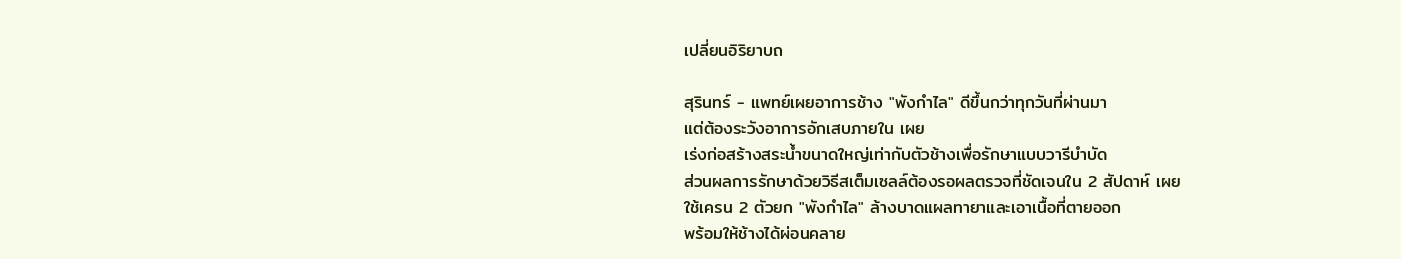เปลี่ยนอิริยาบถ

สุรินทร์ - แพทย์เผยอาการช้าง "พังกำไล" ดีขึ้นกว่าทุกวันที่ผ่านมา
แต่ต้องระวังอาการอักเสบภายใน เผย
เร่งก่อสร้างสระน้ำขนาดใหญ่เท่ากับตัวช้างเพื่อรักษาแบบวารีบำบัด
ส่วนผลการรักษาด้วยวิธีสเต็มเซลล์ต้องรอผลตรวจที่ชัดเจนใน 2 สัปดาห์ เผย
ใช้เครน 2 ตัวยก "พังกำไล" ล้างบาดแผลทายาและเอาเนื้อที่ตายออก
พร้อมให้ช้างได้ผ่อนคลาย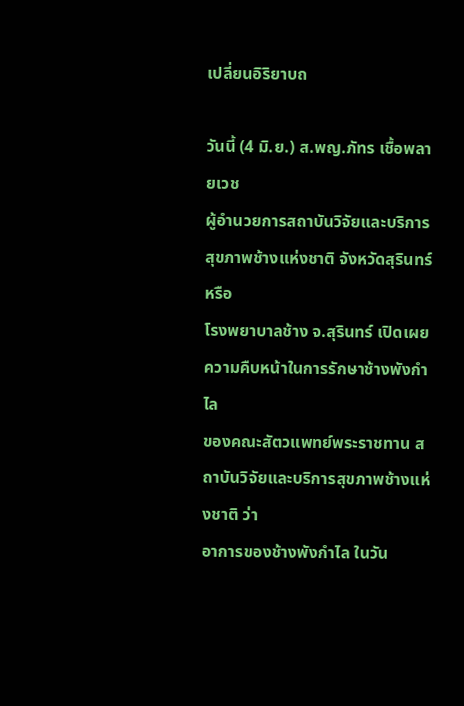เปลี่ยนอิริยาบถ

วันนี้ (4 มิ.ย.) ส.พญ.ภัทร เชื้อพลายเวช
ผู้อำนวยการสถาบันวิจัยและบริการสุขภาพช้างแห่งชาติ จังหวัดสุรินทร์ หรือ
โรงพยาบาลช้าง จ.สุรินทร์ เปิดเผยความคืบหน้าในการรักษาช้างพังกำไล
ของคณะสัตวแพทย์พระราชทาน สถาบันวิจัยและบริการสุขภาพช้างแห่งชาติ ว่า
อาการของช้างพังกำไล ในวัน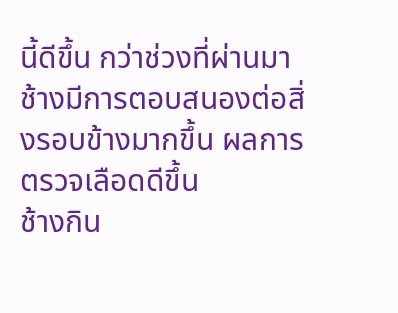นี้ดีขึ้น กว่าช่วงที่ผ่านมา
ช้างมีการตอบสนองต่อสิ่งรอบข้างมากขึ้น ผลการตรวจเลือดดีขึ้น
ช้างกิน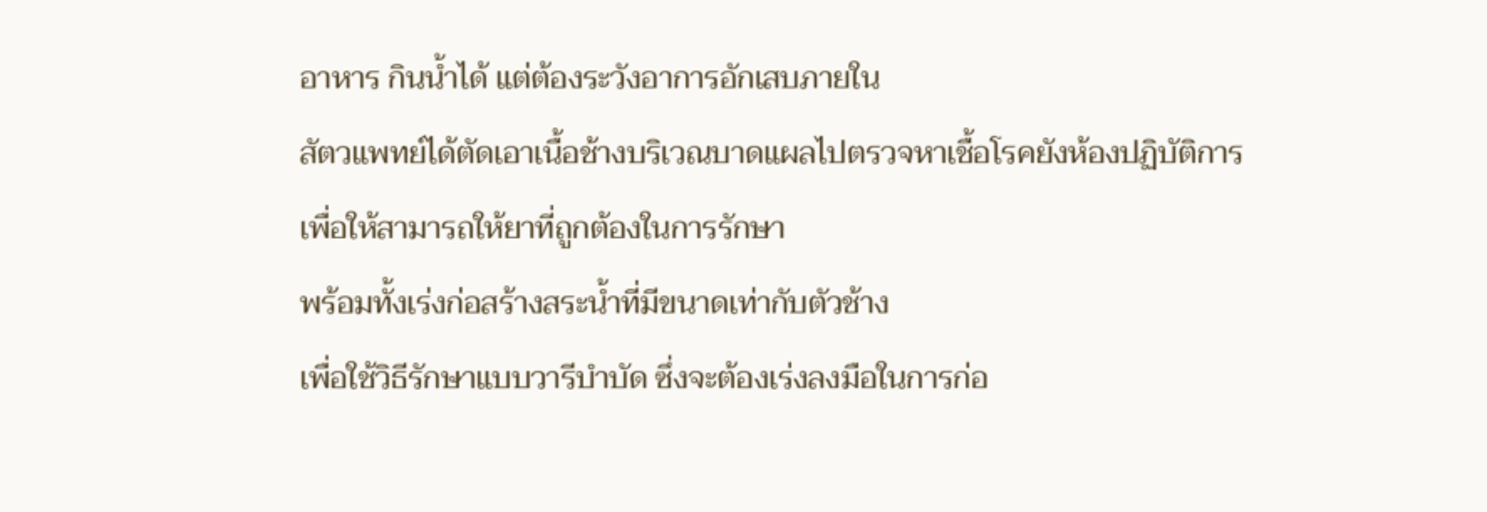อาหาร กินน้ำได้ แต่ต้องระวังอาการอักเสบภายใน
สัตวแพทย์ได้ตัดเอาเนื้อช้างบริเวณบาดแผลไปตรวจหาเชื้อโรคยังห้องปฏิบัติการ
เพื่อให้สามารถให้ยาที่ถูกต้องในการรักษา
พร้อมทั้งเร่งก่อสร้างสระน้ำที่มีขนาดเท่ากับตัวช้าง
เพื่อใช้วิธีรักษาแบบวารีบำบัด ซึ่งจะต้องเร่งลงมือในการก่อ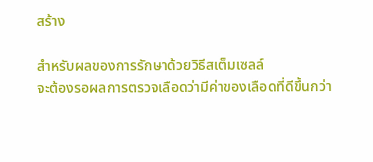สร้าง

สำหรับผลของการรักษาด้วยวิธีสเต็มเซลล์
จะต้องรอผลการตรวจเลือดว่ามีค่าของเลือดที่ดีขึ้นกว่า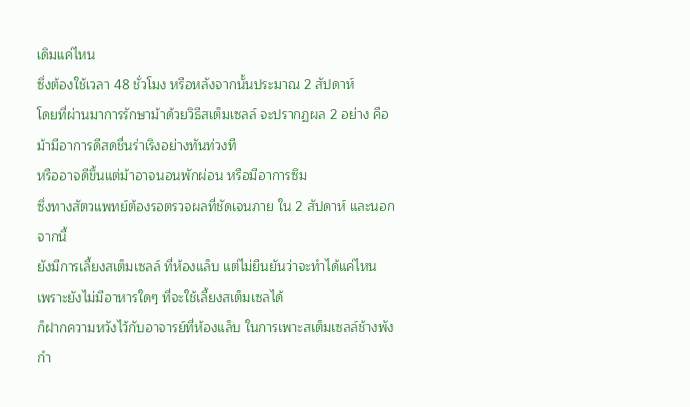เดิมแค่ไหน
ซึ่งต้องใช้เวลา 48 ชั่วโมง หรือหลังจากนั้นประมาณ 2 สัปดาห์
โดยที่ผ่านมาการรักษาม้าด้วยวิธีสเต็มเซลล์ จะปรากฏผล 2 อย่าง คือ
ม้ามีอาการดีสดชื่นร่าเริงอย่างทันท่วงที
หรืออาจดีขึ้นแต่ม้าอาจนอนพักผ่อน หรือมีอาการซึม
ซึ่งทางสัตวแพทย์ต้องรอตรวจผลที่ชัดเจนภาย ใน 2 สัปดาห์ และนอกจากนี้
ยังมีการเลี้ยงสเต็มเซลล์ ที่ห้องแล็บ แต่ไม่ยืนยันว่าจะทำได้แค่ไหน
เพราะยังไม่มีอาหารใดๆ ที่จะใช้เลี้ยงสเต็มเซลได้
ก็ฝากความหวังไว้กับอาจารย์ที่ห้องแล็บ ในการเพาะสเต็มเซลล์ช้างพังกำ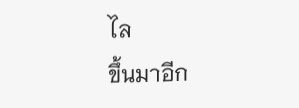ไล
ขึ้นมาอีก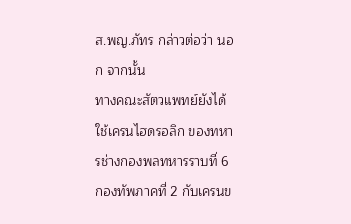ส.พญ.ภัทร กล่าวต่อว่า นอก จากนั้น
ทางคณะสัตวแพทย์ยังได้ใช้เครนไฮดรอลิก ของทหารช่างกองพลทหารราบที่ 6
กองทัพภาคที่ 2 กับเครนข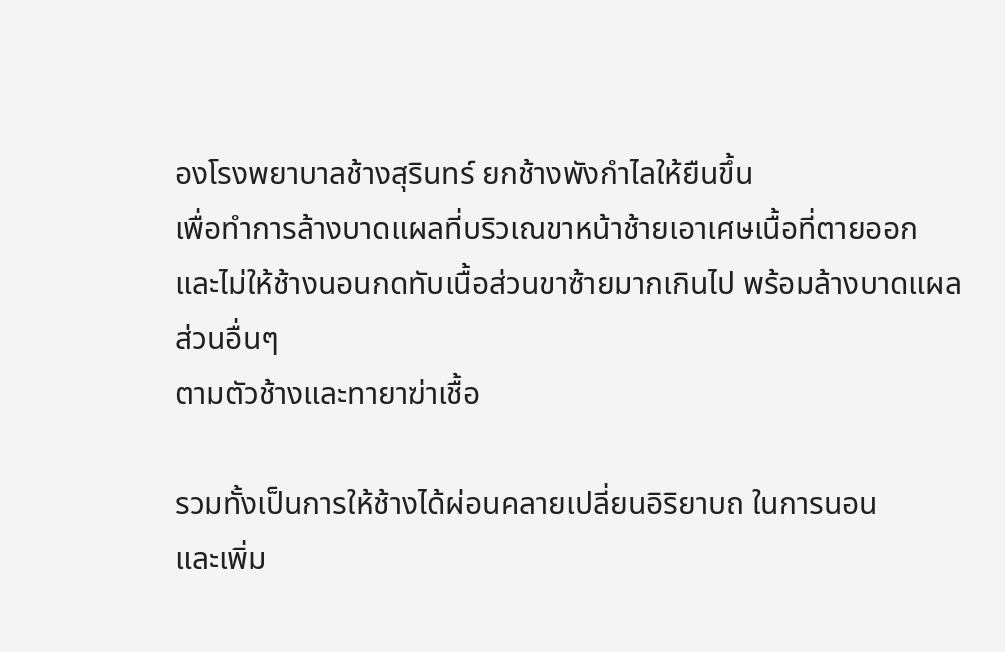องโรงพยาบาลช้างสุรินทร์ ยกช้างพังกำไลให้ยืนขึ้น
เพื่อทำการล้างบาดแผลที่บริวเณขาหน้าช้ายเอาเศษเนื้อที่ตายออก
และไม่ให้ช้างนอนกดทับเนื้อส่วนขาซ้ายมากเกินไป พร้อมล้างบาดแผลส่วนอื่นๆ
ตามตัวช้างและทายาฆ่าเชื้อ

รวมทั้งเป็นการให้ช้างได้ผ่อนคลายเปลี่ยนอิริยาบถ ในการนอน
และเพิ่ม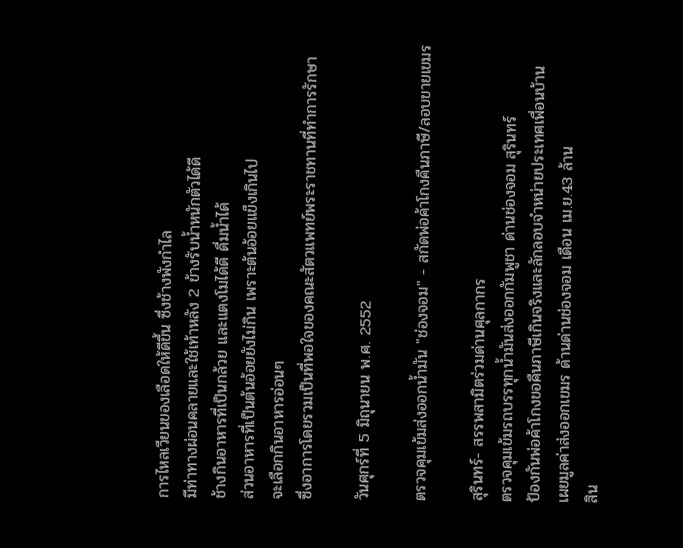การไหลเวียนของเลือดให้ดีขึ้น ซึ่งช้างพังกำไล
มีท่าทางผ่อนคลายและใช้เท้าหลัง 2 ข้างรับน้ำหนักตัวได้ดี
ช้างกินอาหารที่เป็นกล้วย และแตงโมได้ดี ดื่มน้ำได้
ส่วนอาหารที่เป็นต้นอ้อยยังไม่กิน เพราะต้นอ้อยแข็งเกินไป
จะเลือกกินอาหารอ่อนๆ
ซึ่งอาการโดยรวมเป็นที่พอใจของคณะสัตวแพทย์พระราชทานที่ทำการรักษา

วันศุกร์ที่ 5 มิถุนายน พ.ศ. 2552

ตรวจคุมเข้มส่งออกน้ำมัน "ช่องจอม" - สกัดพ่อค้าโกงคืนภาษี/ลอบขายเขมร

สุรินทร์- สรรพสามิตร่วมด่านศุลกากร
ตรวจคุมเข้มรถบรรทุกน้ำมันส่งออกกัมพูชา ด่านช่องจอม สุรินทร์
ป้องกันพ่อค้าโกงขอคืนภาษีเกินจริงและลักลอบจำหน่ายประเทศเพื่อนบ้าน
เผยมูลค่าส่งออกเขมร ด้านด่านช่องจอม เดือน เม.ย.43 ล้าน
สิน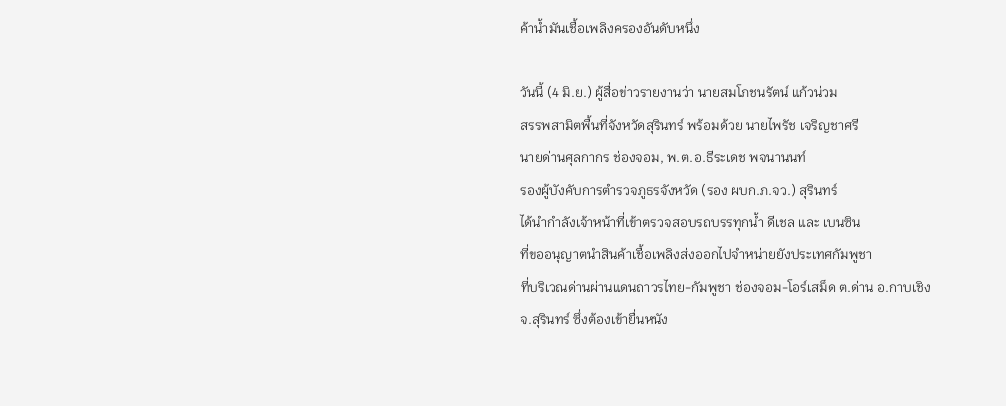ค้าน้ำมันเชื้อเพลิงครองอันดับหนึ่ง

วันนี้ (4 มิ.ย.) ผู้สื่อข่าวรายงานว่า นายสมโภชนรัตน์ แก้วน่วม
สรรพสามิตพื้นที่จังหวัดสุรินทร์ พร้อมด้วย นายไพรัช เจริญชาศรี
นายด่านศุลกากร ช่องจอม, พ.ต.อ.ธีระเดช พจนานนท์
รองผู้บังคับการตำรวจภูธรจังหวัด (รอง ผบก.ภ.จว.) สุรินทร์
ได้นำกำลังเจ้าหน้าที่เข้าตรวจสอบรถบรรทุกน้ำ ดีเชล และ เบนซิน
ที่ขออนุญาตนำสินค้าเชื้อเพลิงส่งออกไปจำหน่ายยังประเทศกัมพูชา
ที่บริเวณด่านผ่านแดนถาวรไทย-กัมพูชา ช่องจอม-โอร์เสม็ด ต.ด่าน อ.กาบเชิง
จ.สุรินทร์ ซึ่งต้องเข้ายื่นหนัง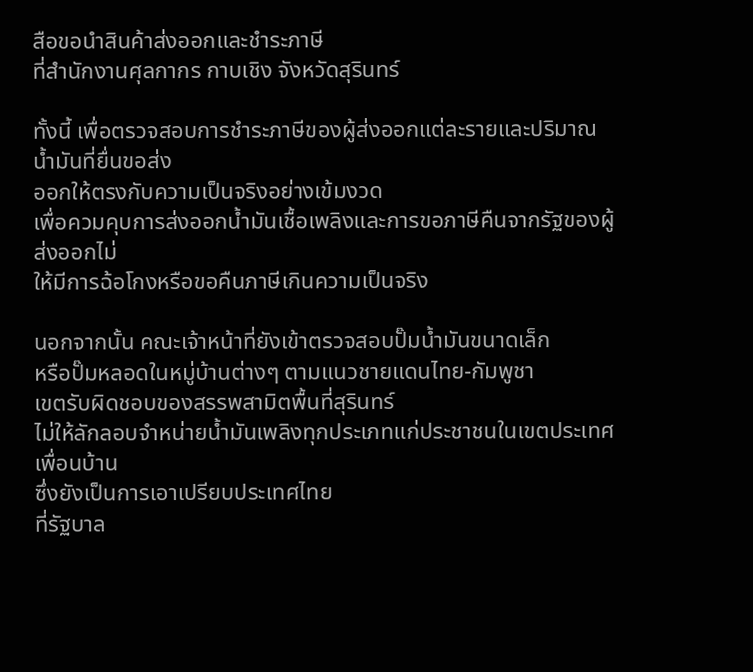สือขอนำสินค้าส่งออกและชำระภาษี
ที่สำนักงานศุลกากร กาบเชิง จังหวัดสุรินทร์

ทั้งนี้ เพื่อตรวจสอบการชำระภาษีของผู้ส่งออกแต่ละรายและปริมาณน้ำมันที่ยื่นขอส่ง
ออกให้ตรงกับความเป็นจริงอย่างเข้มงวด
เพื่อควมคุบการส่งออกน้ำมันเชื้อเพลิงและการขอภาษีคืนจากรัฐของผู้ส่งออกไม่
ให้มีการฉ้อโกงหรือขอคืนภาษีเกินความเป็นจริง

นอกจากนั้น คณะเจ้าหน้าที่ยังเข้าตรวจสอบปั๊มน้ำมันขนาดเล็ก
หรือปั๊มหลอดในหมู่บ้านต่างๆ ตามแนวชายแดนไทย-กัมพูชา
เขตรับผิดชอบของสรรพสามิตพื้นที่สุรินทร์
ไม่ให้ลักลอบจำหน่ายน้ำมันเพลิงทุกประเภทแก่ประชาชนในเขตประเทศเพื่อนบ้าน
ซึ่งยังเป็นการเอาเปรียบประเทศไทย
ที่รัฐบาล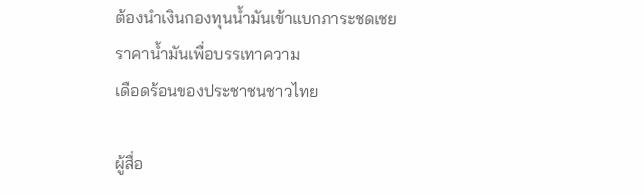ต้องนำเงินกองทุนน้ำมันเข้าแบกภาระชดเชยราคาน้ำมันเพื่อบรรเทาความ
เดือดร้อนของประชาชนชาวไทย

ผู้สื่อ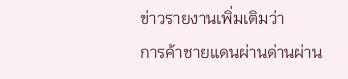ข่าวรายงานเพิ่มเติมว่า
การค้าชายแดนผ่านด่านผ่าน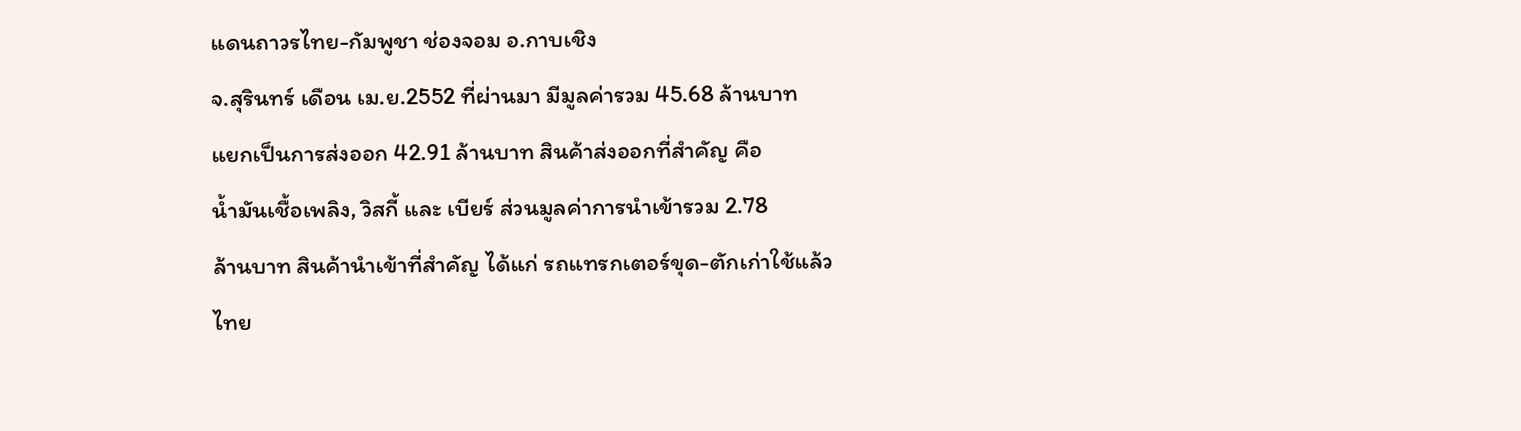แดนถาวรไทย-กัมพูชา ช่องจอม อ.กาบเชิง
จ.สุรินทร์ เดือน เม.ย.2552 ที่ผ่านมา มีมูลค่ารวม 45.68 ล้านบาท
แยกเป็นการส่งออก 42.91 ล้านบาท สินค้าส่งออกที่สำคัญ คือ
น้ำมันเชื้อเพลิง, วิสกี้ และ เบียร์ ส่วนมูลค่าการนำเข้ารวม 2.78
ล้านบาท สินค้านำเข้าที่สำคัญ ได้แก่ รถแทรกเตอร์ขุด-ตักเก่าใช้แล้ว
ไทย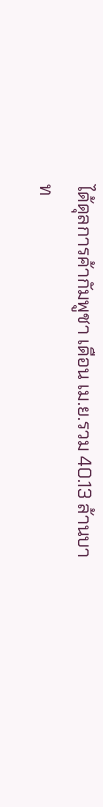ได้ดุลการค้ากัมพูชา เดือน เม.ย.รวม 40.13 ล้านบาท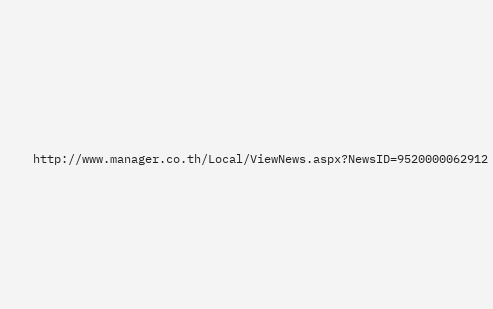http://www.manager.co.th/Local/ViewNews.aspx?NewsID=9520000062912